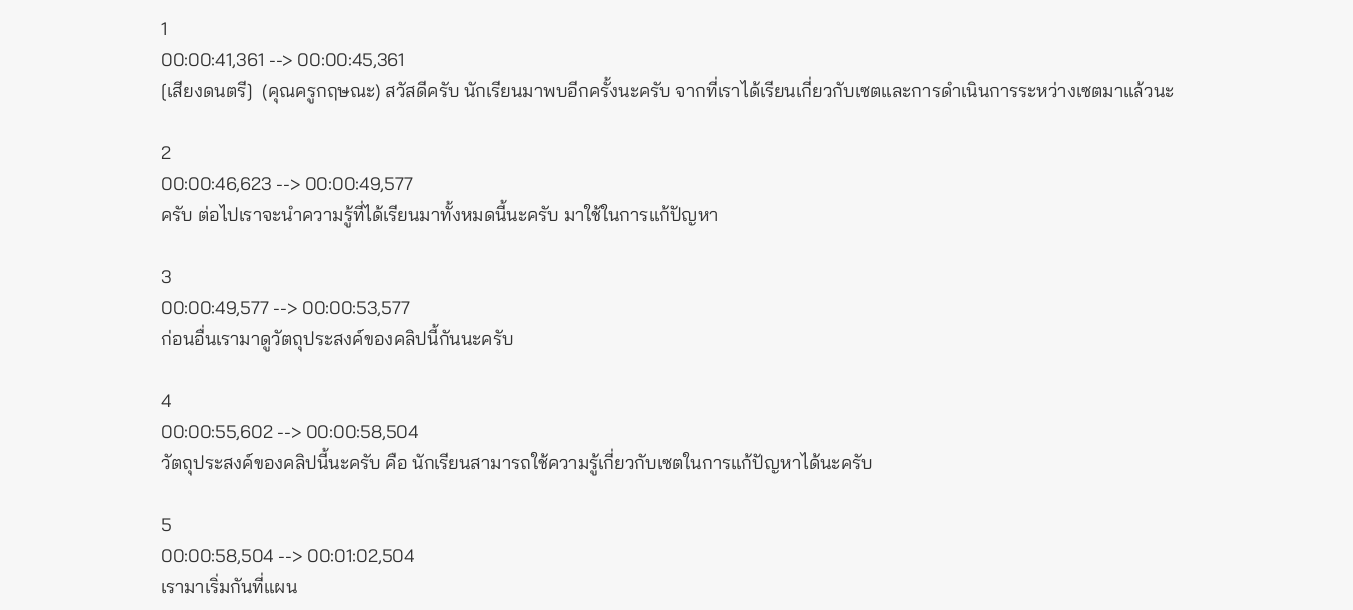1
00:00:41,361 --> 00:00:45,361
[เสียงดนตรี]  (คุณครูกฤษณะ) สวัสดีครับ นักเรียนมาพบอีกครั้งนะครับ จากที่เราได้เรียนเกี่ยวกับเซตและการดำเนินการระหว่างเซตมาแล้วนะ

2
00:00:46,623 --> 00:00:49,577
ครับ ต่อไปเราจะนำความรู้ที่ได้เรียนมาทั้งหมดนี้นะครับ มาใช้ในการแก้ปัญหา

3
00:00:49,577 --> 00:00:53,577
ก่อนอื่นเรามาดูวัตถุประสงค์ของคลิปนี้กันนะครับ

4
00:00:55,602 --> 00:00:58,504
วัตถุประสงค์ของคลิปนี้นะครับ คือ นักเรียนสามารถใช้ความรู้เกี่ยวกับเซตในการแก้ปัญหาได้นะครับ

5
00:00:58,504 --> 00:01:02,504
เรามาเริ่มกันที่แผน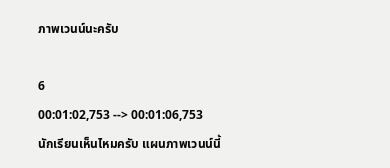ภาพเวนน์นะครับ

6
00:01:02,753 --> 00:01:06,753
นักเรียนเห็นไหมครับ แผนภาพเวนน์นี้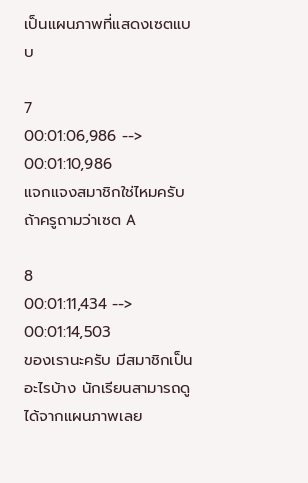เป็นแผนภาพที่แสดงเซตแบบ

7
00:01:06,986 --> 00:01:10,986
แจกแจงสมาชิกใช่ไหมครับ ถ้าครูถามว่าเซต A

8
00:01:11,434 --> 00:01:14,503
ของเรานะครับ มีสมาชิกเป็นอะไรบ้าง นักเรียนสามารถดูได้จากแผนภาพเลย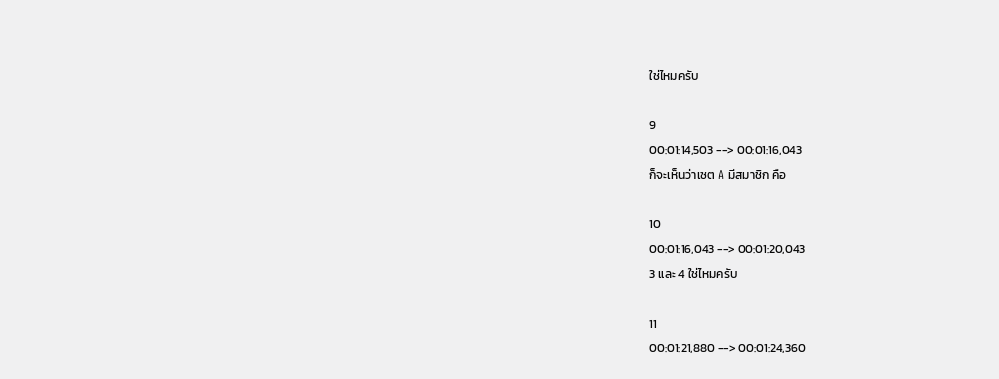ใช่ไหมครับ

9
00:01:14,503 --> 00:01:16,043
ก็จะเห็นว่าเซต A มีสมาชิก คือ

10
00:01:16,043 --> 00:01:20,043
3 และ 4 ใช่ไหมครับ

11
00:01:21,880 --> 00:01:24,360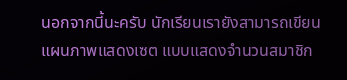นอกจากนี้นะครับ นักเรียนเรายังสามารถเขียนแผนภาพแสดงเซต แบบแสดงจำนวนสมาชิก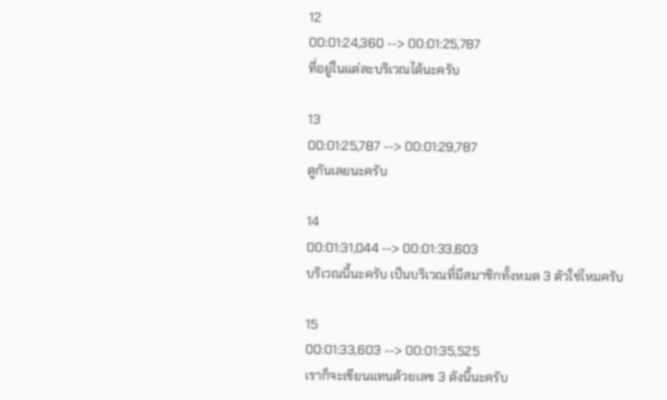12
00:01:24,360 --> 00:01:25,787
ที่อยู่ในแต่ละบริเวณได้นะครับ

13
00:01:25,787 --> 00:01:29,787
ดูกันเลยนะครับ

14
00:01:31,044 --> 00:01:33,603
บริเวณนี้นะครับ เป็นบริเวณที่มีสมาชิกทั้งหมด 3 ตัวใช่ไหมครับ

15
00:01:33,603 --> 00:01:35,525
เราก็จะเขียนแทนด้วยเลข 3 ดังนี้นะครับ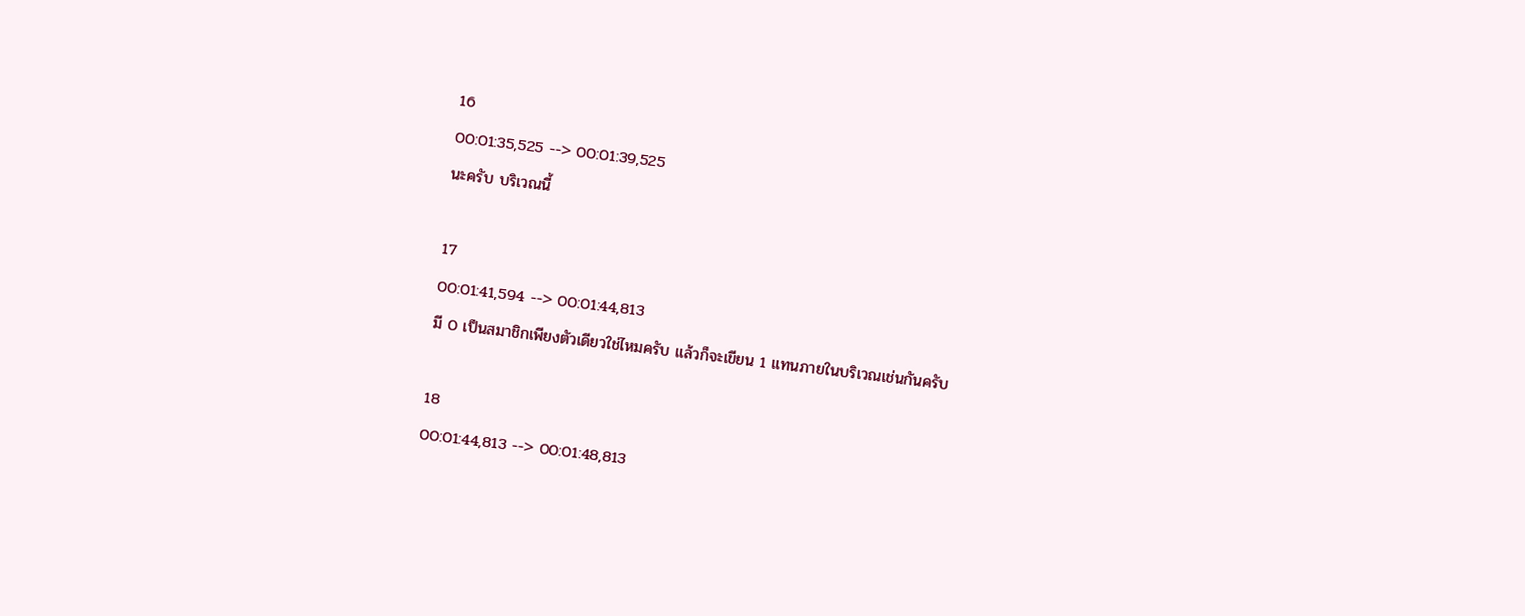16
00:01:35,525 --> 00:01:39,525
นะครับ บริเวณนี้

17
00:01:41,594 --> 00:01:44,813
มี 0 เป็นสมาชิกเพียงตัวเดียวใช่ไหมครับ แล้วก็จะเขียน 1 แทนภายในบริเวณเช่นกันครับ

18
00:01:44,813 --> 00:01:48,813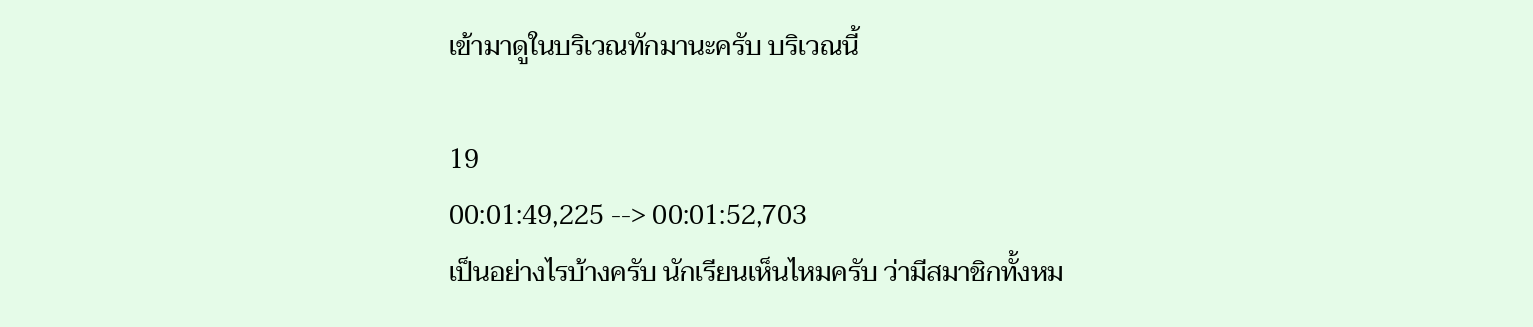เข้ามาดูในบริเวณทักมานะครับ บริเวณนี้

19
00:01:49,225 --> 00:01:52,703
เป็นอย่างไรบ้างครับ นักเรียนเห็นไหมครับ ว่ามีสมาชิกทั้งหม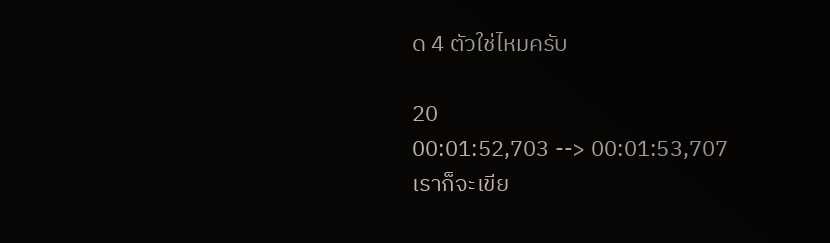ด 4 ตัวใช่ไหมครับ

20
00:01:52,703 --> 00:01:53,707
เราก็จะเขีย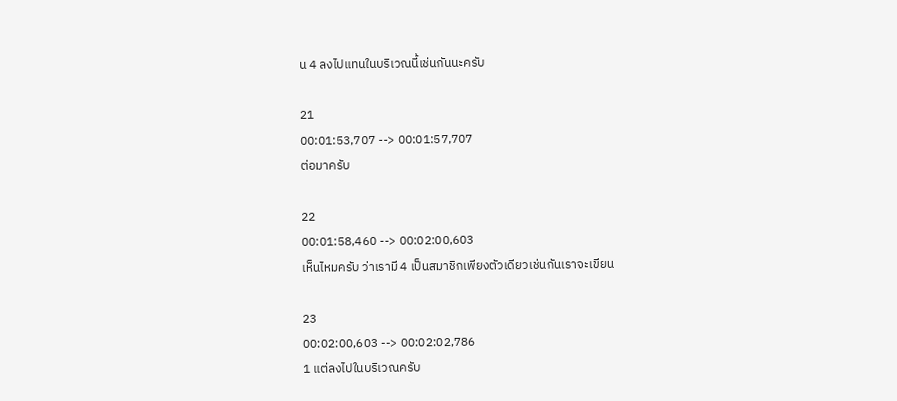น 4 ลงไปแทนในบริเวณนี้เช่นกันนะครับ

21
00:01:53,707 --> 00:01:57,707
ต่อมาครับ

22
00:01:58,460 --> 00:02:00,603
เห็นไหมครับ ว่าเรามี 4 เป็นสมาชิกเพียงตัวเดียวเช่นกันเราจะเขียน

23
00:02:00,603 --> 00:02:02,786
1 แต่ลงไปในบริเวณครับ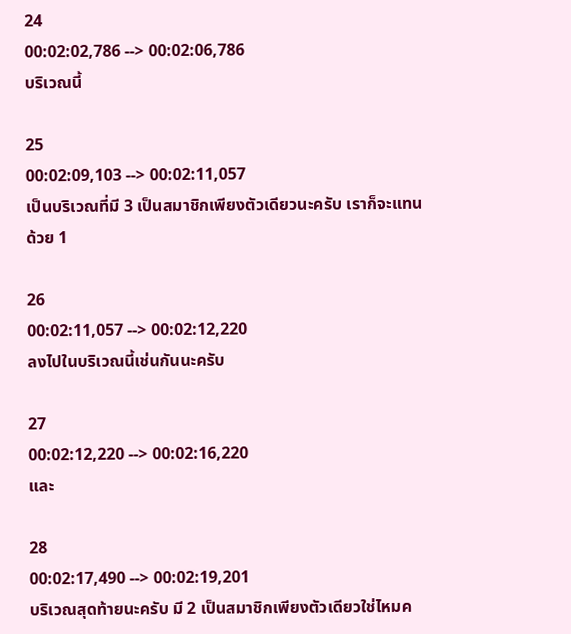24
00:02:02,786 --> 00:02:06,786
บริเวณนี้

25
00:02:09,103 --> 00:02:11,057
เป็นบริเวณที่มี 3 เป็นสมาชิกเพียงตัวเดียวนะครับ เราก็จะแทนด้วย 1

26
00:02:11,057 --> 00:02:12,220
ลงไปในบริเวณนี้เช่นกันนะครับ

27
00:02:12,220 --> 00:02:16,220
และ

28
00:02:17,490 --> 00:02:19,201
บริเวณสุดท้ายนะครับ มี 2 เป็นสมาชิกเพียงตัวเดียวใช่ไหมค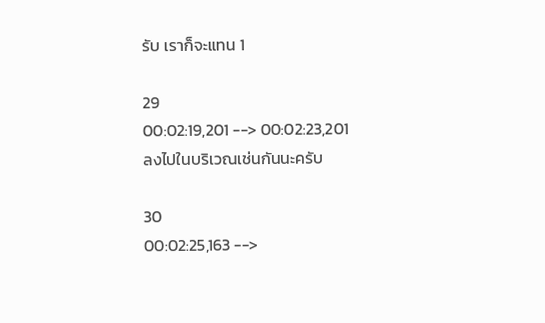รับ เราก็จะแทน 1

29
00:02:19,201 --> 00:02:23,201
ลงไปในบริเวณเช่นกันนะครับ

30
00:02:25,163 -->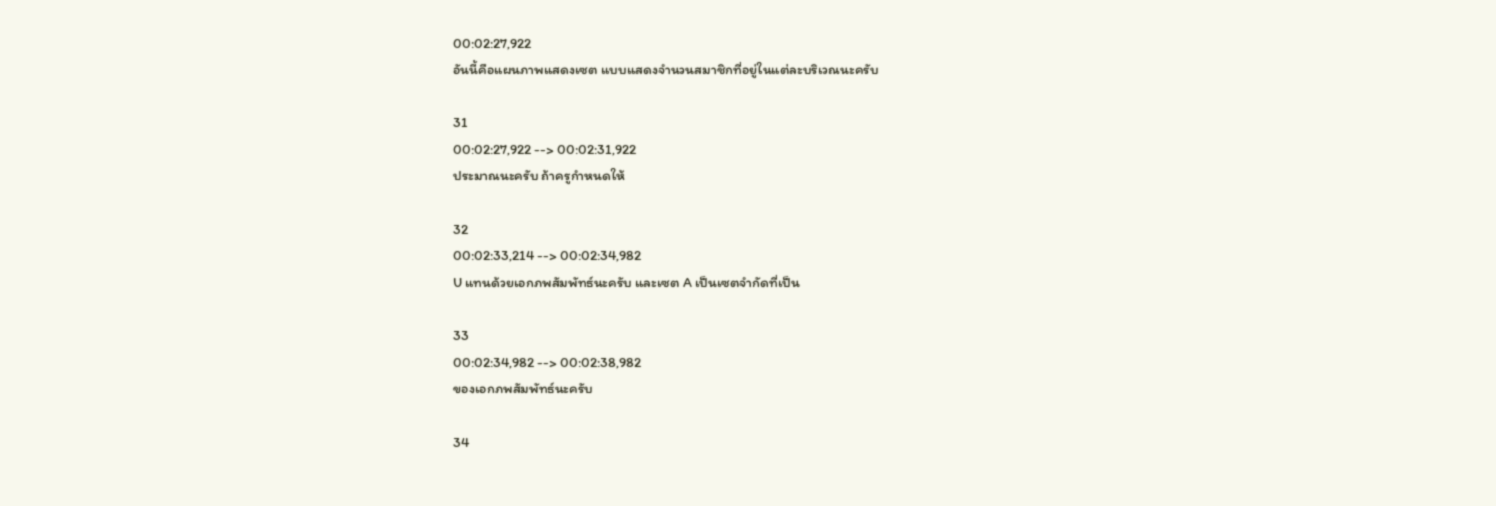00:02:27,922
อันนี้คือแผนภาพแสดงเซต แบบแสดงจำนวนสมาชิกที่อยู่ในแต่ละบริเวณนะครับ

31
00:02:27,922 --> 00:02:31,922
ประมาณนะครับ ถ้าครูกำหนดให้

32
00:02:33,214 --> 00:02:34,982
U แทนด้วยเอกภพสัมพัทธ์นะครับ และเซต A เป็นเซตจำกัดที่เป็น

33
00:02:34,982 --> 00:02:38,982
ของเอกภพสัมพัทธ์นะครับ

34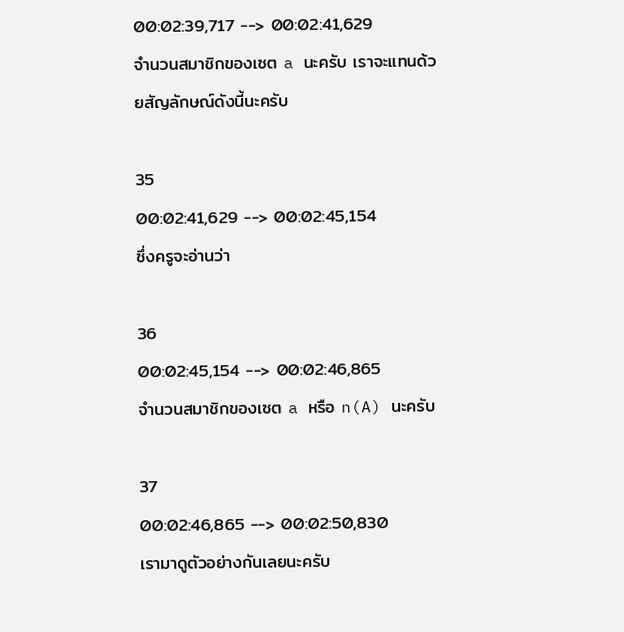00:02:39,717 --> 00:02:41,629
จำนวนสมาชิกของเซต a นะครับ เราจะแทนด้วยสัญลักษณ์ดังนี้นะครับ

35
00:02:41,629 --> 00:02:45,154
ซึ่งครูจะอ่านว่า

36
00:02:45,154 --> 00:02:46,865
จำนวนสมาชิกของเซต a หรือ n(A) นะครับ

37
00:02:46,865 --> 00:02:50,830
เรามาดูตัวอย่างกันเลยนะครับ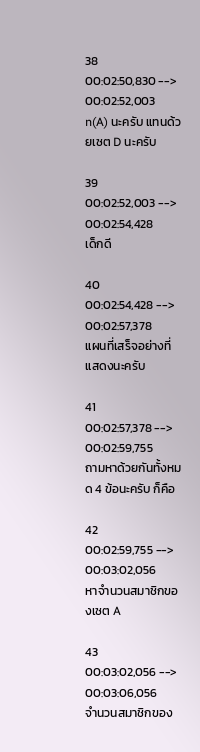38
00:02:50,830 --> 00:02:52,003
n(A) นะครับ แทนด้วยเซต D นะครับ

39
00:02:52,003 --> 00:02:54,428
เด็กดี

40
00:02:54,428 --> 00:02:57,378
แผนที่เสร็จอย่างที่แสดงนะครับ

41
00:02:57,378 --> 00:02:59,755
ถามหาด้วยกันทั้งหมด 4 ข้อนะครับ ก็คือ

42
00:02:59,755 --> 00:03:02,056
หาจำนวนสมาชิกของเซต A

43
00:03:02,056 --> 00:03:06,056
จำนวนสมาชิกของ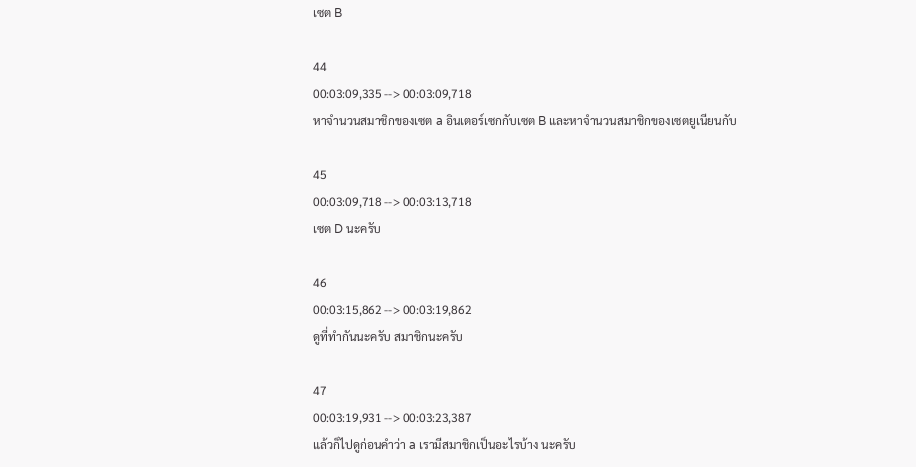เซต B

44
00:03:09,335 --> 00:03:09,718
หาจำนวนสมาชิกของเซต a อินเตอร์เซกกับเซต B และหาจำนวนสมาชิกของเซตยูเนียนกับ

45
00:03:09,718 --> 00:03:13,718
เซต D นะครับ

46
00:03:15,862 --> 00:03:19,862
ดูที่ทำกันนะครับ สมาชิกนะครับ

47
00:03:19,931 --> 00:03:23,387
แล้วก็ไปดูก่อนคำว่า a เรามีสมาชิกเป็นอะไรบ้าง นะครับ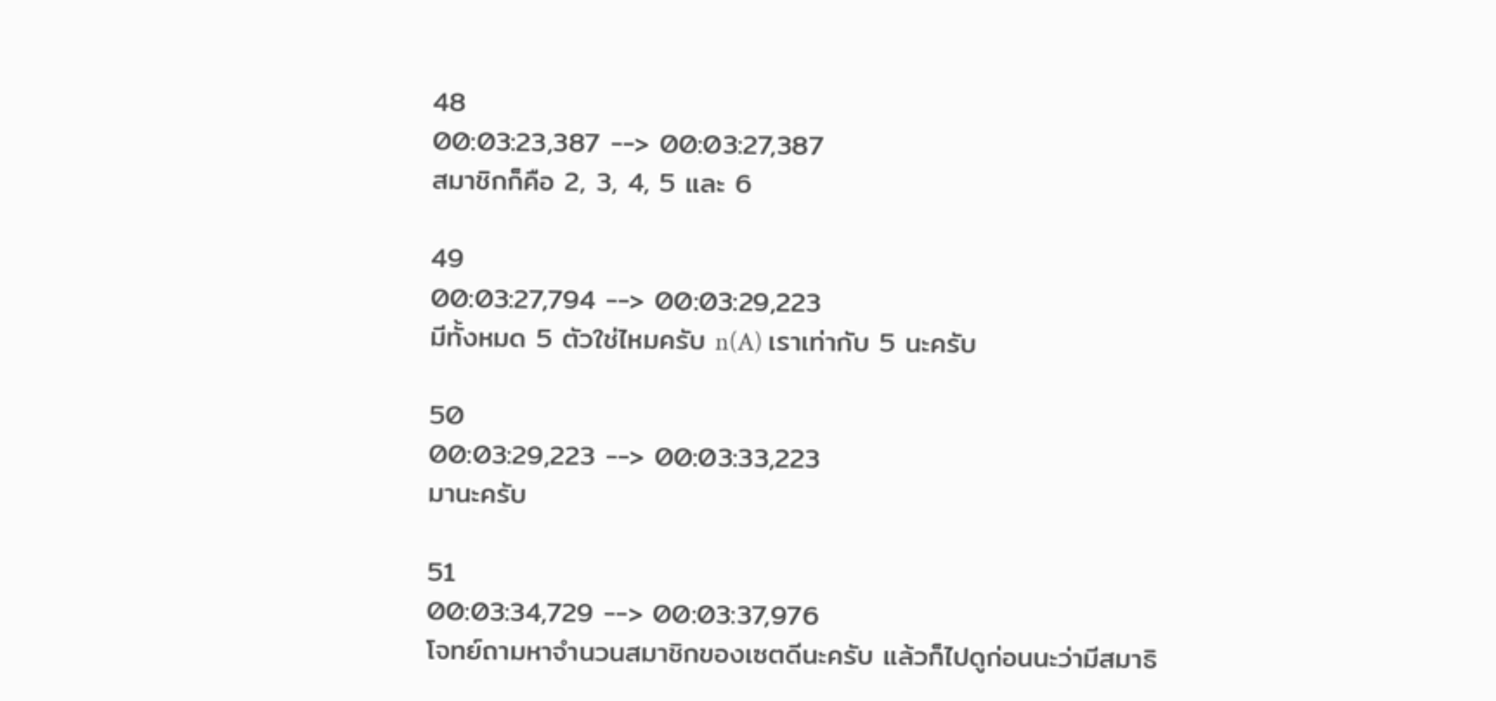48
00:03:23,387 --> 00:03:27,387
สมาชิกก็คือ 2, 3, 4, 5 และ 6

49
00:03:27,794 --> 00:03:29,223
มีทั้งหมด 5 ตัวใช่ไหมครับ n(A) เราเท่ากับ 5 นะครับ

50
00:03:29,223 --> 00:03:33,223
มานะครับ

51
00:03:34,729 --> 00:03:37,976
โจทย์ถามหาจำนวนสมาชิกของเซตดีนะครับ แล้วก็ไปดูก่อนนะว่ามีสมาธิ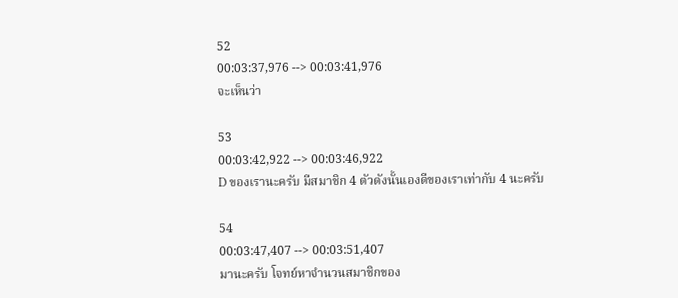52
00:03:37,976 --> 00:03:41,976
จะเห็นว่า

53
00:03:42,922 --> 00:03:46,922
D ของเรานะครับ มีสมาชิก 4 ตัวดังนั้นเองดีของเราเท่ากับ 4 นะครับ

54
00:03:47,407 --> 00:03:51,407
มานะครับ โจทย์หาจำนวนสมาชิกของ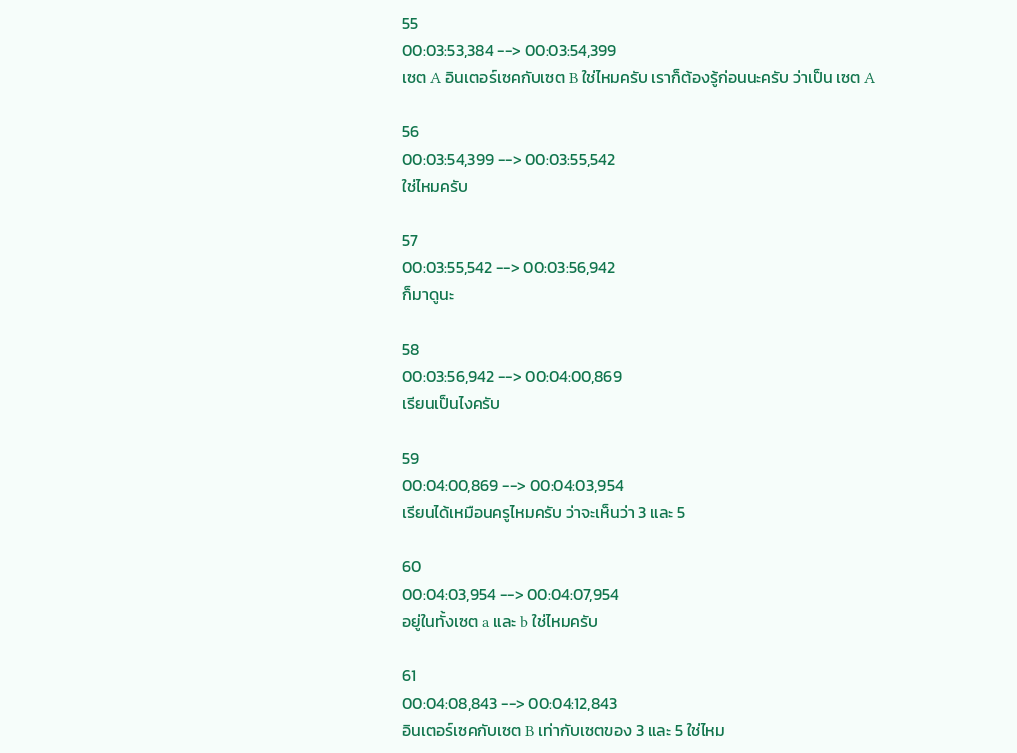55
00:03:53,384 --> 00:03:54,399
เซต A อินเตอร์เซคกับเซต B ใช่ไหมครับ เราก็ต้องรู้ก่อนนะครับ ว่าเป็น เซต A

56
00:03:54,399 --> 00:03:55,542
ใช่ไหมครับ

57
00:03:55,542 --> 00:03:56,942
ก็มาดูนะ

58
00:03:56,942 --> 00:04:00,869
เรียนเป็นไงครับ

59
00:04:00,869 --> 00:04:03,954
เรียนได้เหมือนครูไหมครับ ว่าจะเห็นว่า 3 และ 5

60
00:04:03,954 --> 00:04:07,954
อยู่ในทั้งเซต a และ b ใช่ไหมครับ

61
00:04:08,843 --> 00:04:12,843
อินเตอร์เซคกับเซต B เท่ากับเซตของ 3 และ 5 ใช่ไหม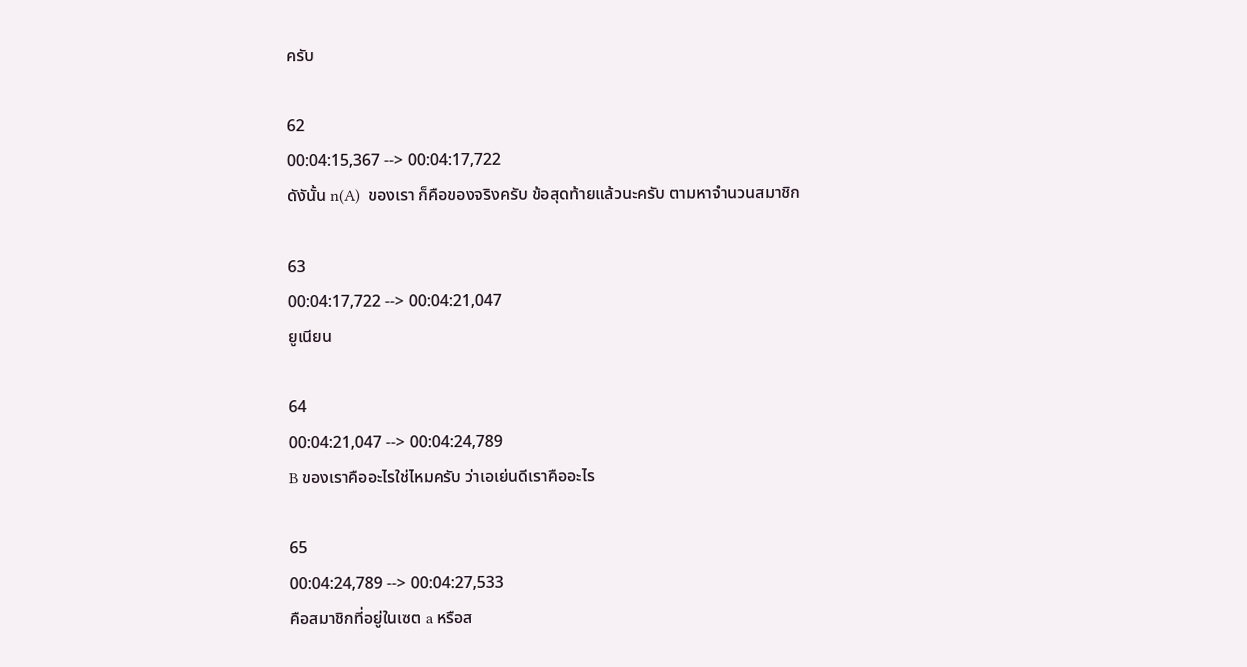ครับ

62
00:04:15,367 --> 00:04:17,722
ดังันั้น n(A)  ของเรา ก็คือของจริงครับ ข้อสุดท้ายแล้วนะครับ ตามหาจำนวนสมาชิก

63
00:04:17,722 --> 00:04:21,047
ยูเนียน

64
00:04:21,047 --> 00:04:24,789
B ของเราคืออะไรใช่ไหมครับ ว่าเอเย่นดีเราคืออะไร

65
00:04:24,789 --> 00:04:27,533
คือสมาชิกที่อยู่ในเซต a หรือส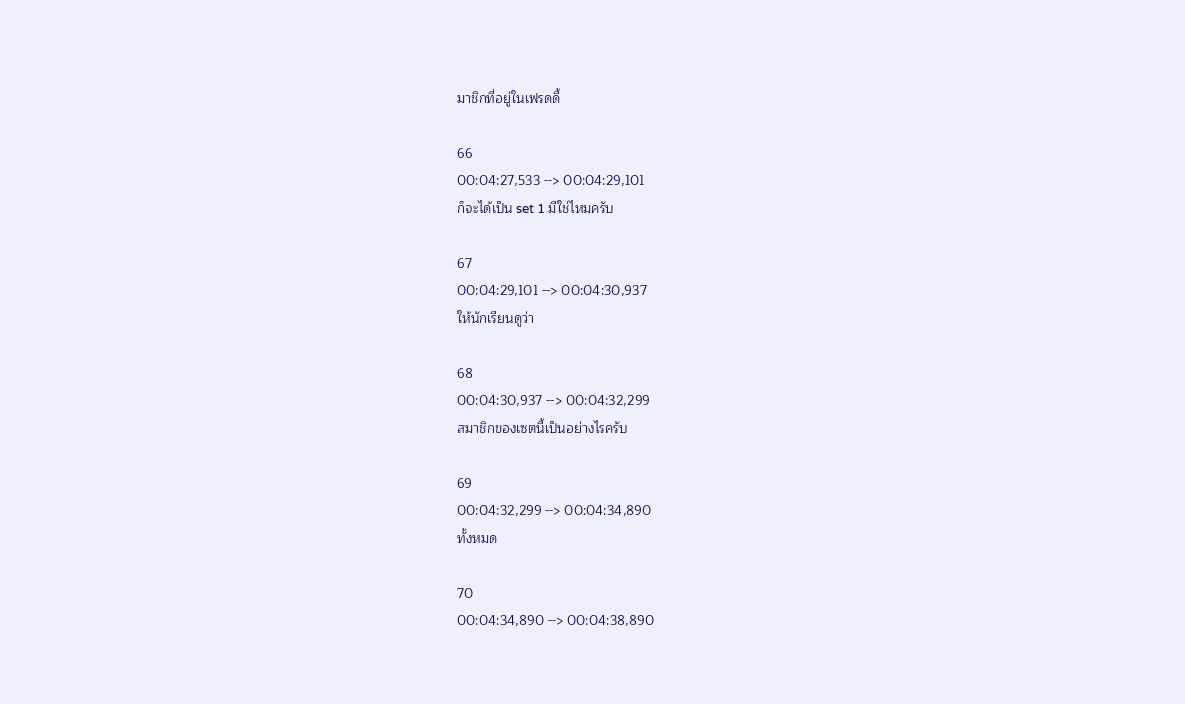มาชิกที่อยู่ในเฟรดดี้

66
00:04:27,533 --> 00:04:29,101
ก็จะได้เป็น set 1 มีใช่ไหมครับ

67
00:04:29,101 --> 00:04:30,937
ให้นักเรียนดูว่า

68
00:04:30,937 --> 00:04:32,299
สมาชิกของเซตนี้เป็นอย่างไรครับ

69
00:04:32,299 --> 00:04:34,890
ทั้งหมด

70
00:04:34,890 --> 00:04:38,890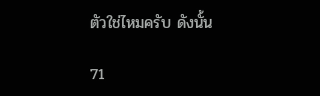ตัวใช่ไหมครับ ดังนั้น

71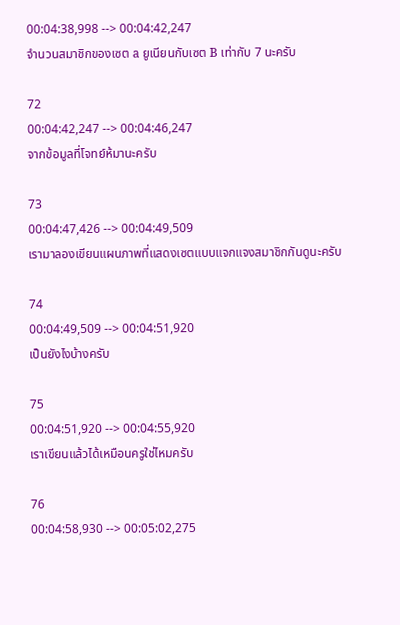00:04:38,998 --> 00:04:42,247
จำนวนสมาชิกของเซต a ยูเนียนกับเซต B เท่ากับ 7 นะครับ

72
00:04:42,247 --> 00:04:46,247
จากข้อมูลที่โจทย์ห้มานะครับ

73
00:04:47,426 --> 00:04:49,509
เรามาลองเขียนแผนภาพที่แสดงเซตแบบแจกแจงสมาชิกกันดูนะครับ

74
00:04:49,509 --> 00:04:51,920
เป็นยังไงบ้างครับ

75
00:04:51,920 --> 00:04:55,920
เราเขียนแล้วได้เหมือนครูใช่ไหมครับ

76
00:04:58,930 --> 00:05:02,275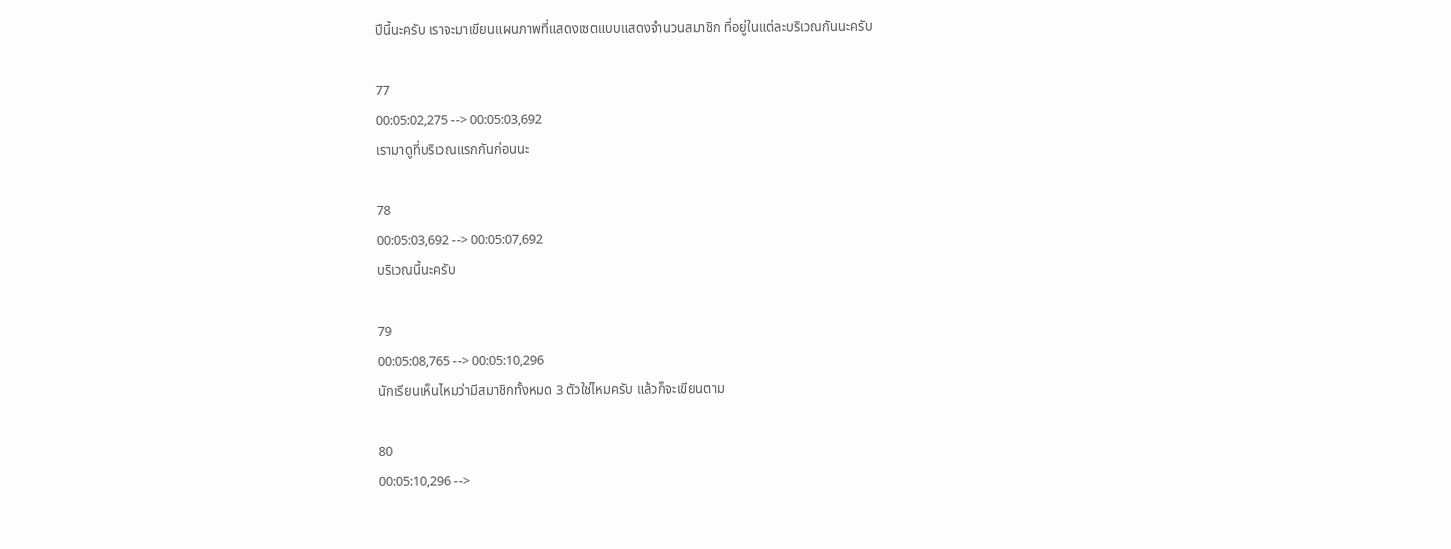ปีนี้นะครับ เราจะมาเขียนแผนภาพที่แสดงเซตแบบแสดงจำนวนสมาชิก ที่อยู่ในแต่ละบริเวณกันนะครับ

77
00:05:02,275 --> 00:05:03,692
เรามาดูที่บริเวณแรกกันก่อนนะ

78
00:05:03,692 --> 00:05:07,692
บริเวณนี้นะครับ

79
00:05:08,765 --> 00:05:10,296
นักเรียนเห็นไหมว่ามีสมาชิกทั้งหมด 3 ตัวใช่ไหมครับ แล้วก็จะเขียนตาม

80
00:05:10,296 -->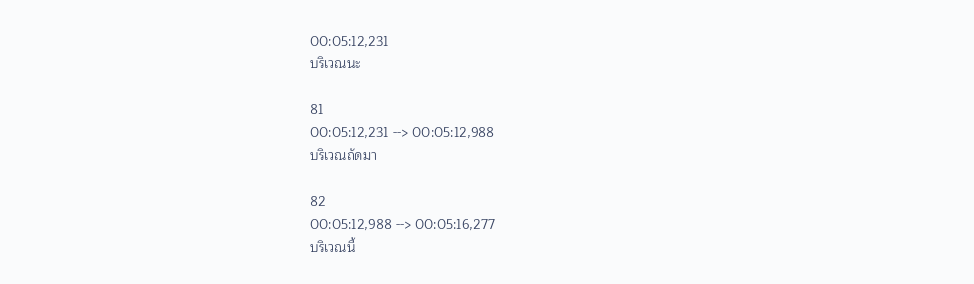00:05:12,231
บริเวณนะ

81
00:05:12,231 --> 00:05:12,988
บริเวณถัดมา

82
00:05:12,988 --> 00:05:16,277
บริเวณนี้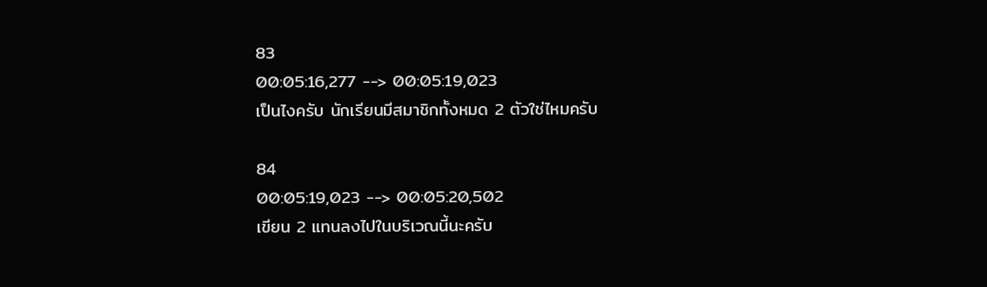83
00:05:16,277 --> 00:05:19,023
เป็นไงครับ นักเรียนมีสมาชิกทั้งหมด 2 ตัวใช่ไหมครับ

84
00:05:19,023 --> 00:05:20,502
เขียน 2 แทนลงไปในบริเวณนี้นะครับ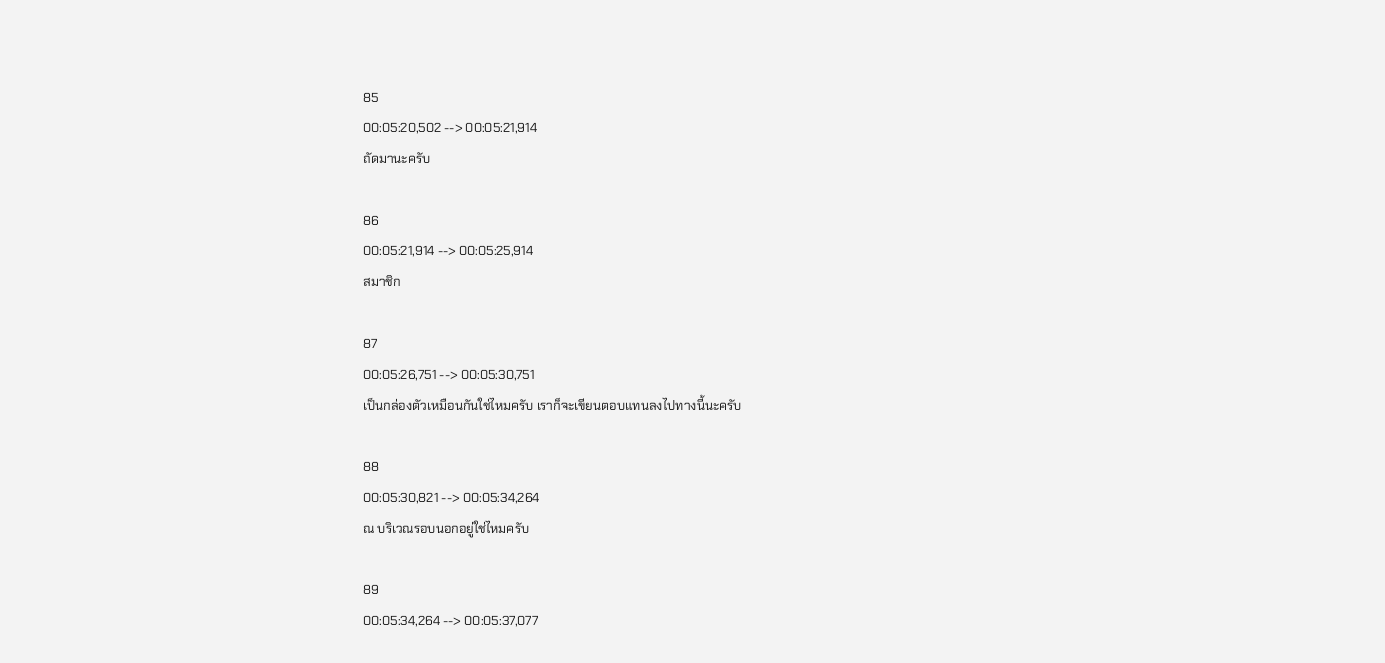85
00:05:20,502 --> 00:05:21,914
ถัดมานะครับ

86
00:05:21,914 --> 00:05:25,914
สมาชิก

87
00:05:26,751 --> 00:05:30,751
เป็นกล่องตัวเหมือนกันใช่ไหมครับ เราก็จะเขียนตอบแทนลงไปทางนี้นะครับ

88
00:05:30,821 --> 00:05:34,264
ณ บริเวณรอบนอกอยู่ใช่ไหมครับ

89
00:05:34,264 --> 00:05:37,077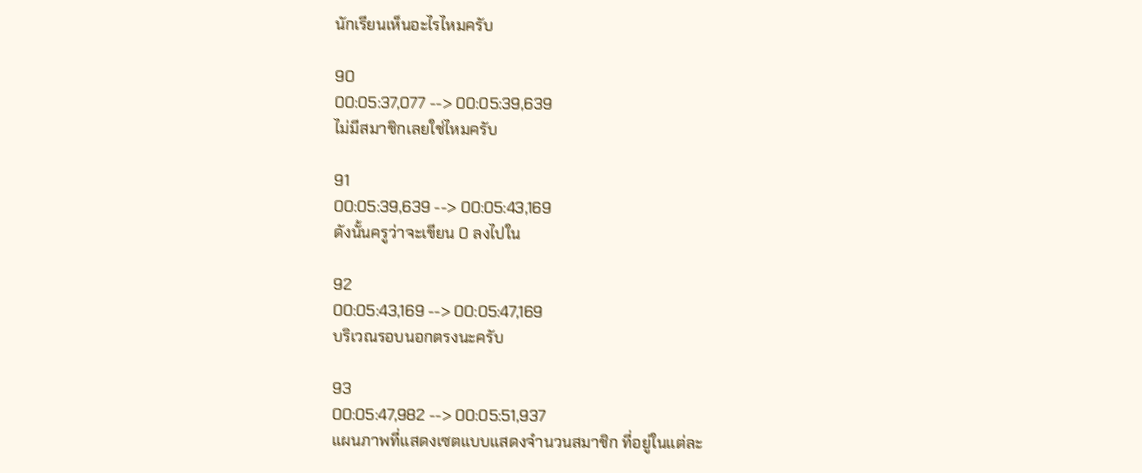นักเรียนเห็นอะไรไหมครับ

90
00:05:37,077 --> 00:05:39,639
ไม่มีสมาชิกเลยใช่ไหมครับ

91
00:05:39,639 --> 00:05:43,169
ดังนั้นครูว่าจะเขียน 0 ลงไปใน

92
00:05:43,169 --> 00:05:47,169
บริเวณรอบนอกตรงนะครับ

93
00:05:47,982 --> 00:05:51,937
แผนภาพที่แสดงเซตแบบแสดงจำนวนสมาชิก ที่อยู่ในแต่ละ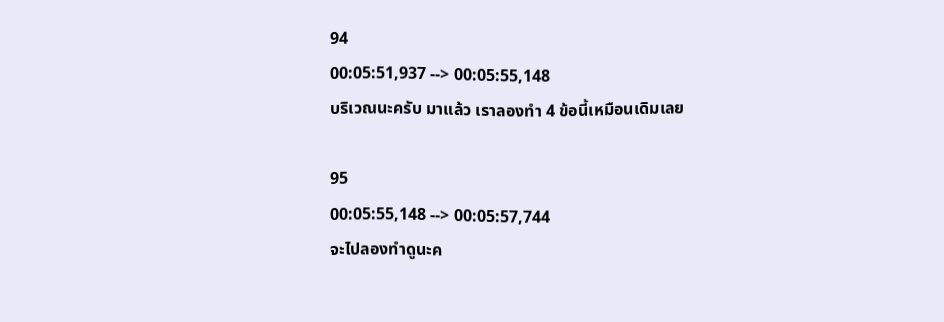94
00:05:51,937 --> 00:05:55,148
บริเวณนะครับ มาแล้ว เราลองทำ 4 ข้อนี้เหมือนเดิมเลย

95
00:05:55,148 --> 00:05:57,744
จะไปลองทำดูนะค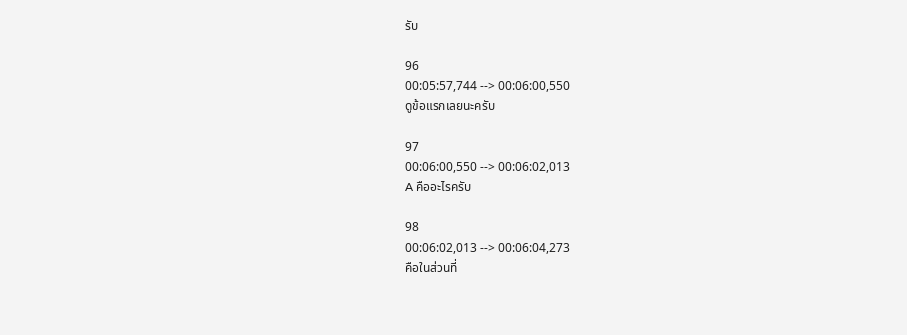รับ

96
00:05:57,744 --> 00:06:00,550
ดูข้อแรกเลยนะครับ

97
00:06:00,550 --> 00:06:02,013
A คืออะไรครับ

98
00:06:02,013 --> 00:06:04,273
คือในส่วนที่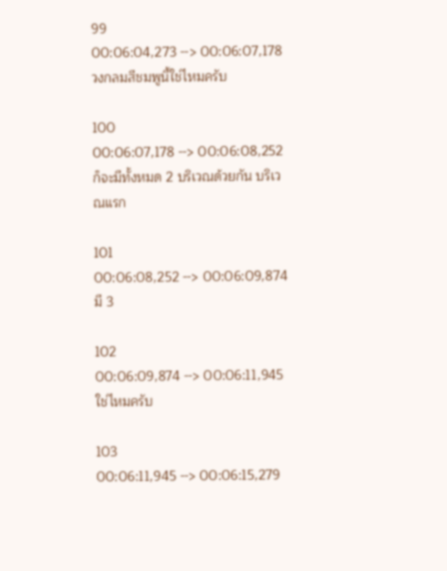99
00:06:04,273 --> 00:06:07,178
วงกลมสีชมพูนี้ใช่ไหมครับ

100
00:06:07,178 --> 00:06:08,252
ก็จะมีทั้งหมด 2 บริเวณด้วยกัน บริเวณแรก

101
00:06:08,252 --> 00:06:09,874
มี 3

102
00:06:09,874 --> 00:06:11,945
ใช่ไหมครับ

103
00:06:11,945 --> 00:06:15,279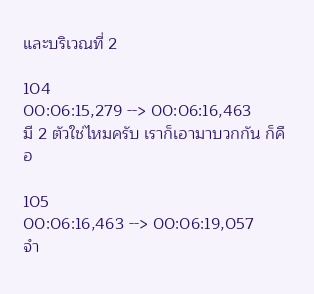และบริเวณที่ 2

104
00:06:15,279 --> 00:06:16,463
มี 2 ตัวใช่ไหมครับ เราก็เอามาบวกกัน ก็คือ

105
00:06:16,463 --> 00:06:19,057
จำ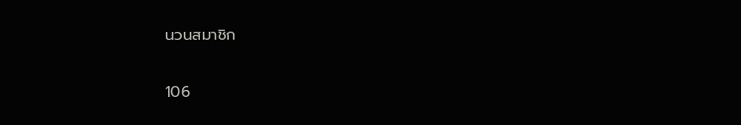นวนสมาชิก

106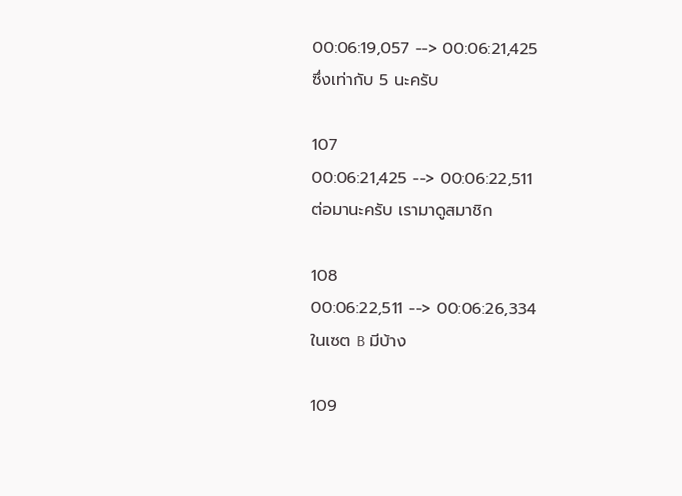00:06:19,057 --> 00:06:21,425
ซึ่งเท่ากับ 5 นะครับ

107
00:06:21,425 --> 00:06:22,511
ต่อมานะครับ เรามาดูสมาชิก

108
00:06:22,511 --> 00:06:26,334
ในเซต B มีบ้าง

109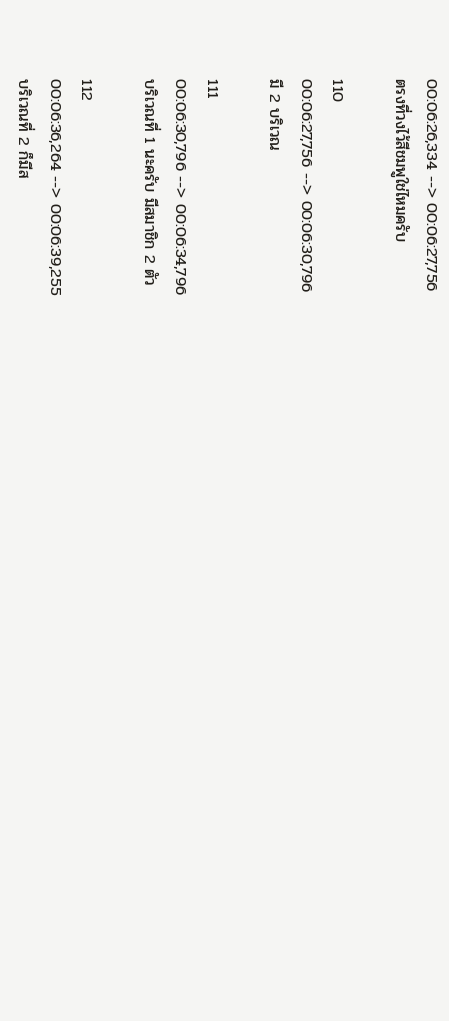00:06:26,334 --> 00:06:27,756
ตรงที่วงไว้สีชมพูใช่ไหมครับ

110
00:06:27,756 --> 00:06:30,796
มี 2 บริเวณ

111
00:06:30,796 --> 00:06:34,796
บริเวณที่ 1 นะครับ มีสมาชิก 2 ตัว

112
00:06:36,264 --> 00:06:39,255
บริเวณที่ 2 ก็มีส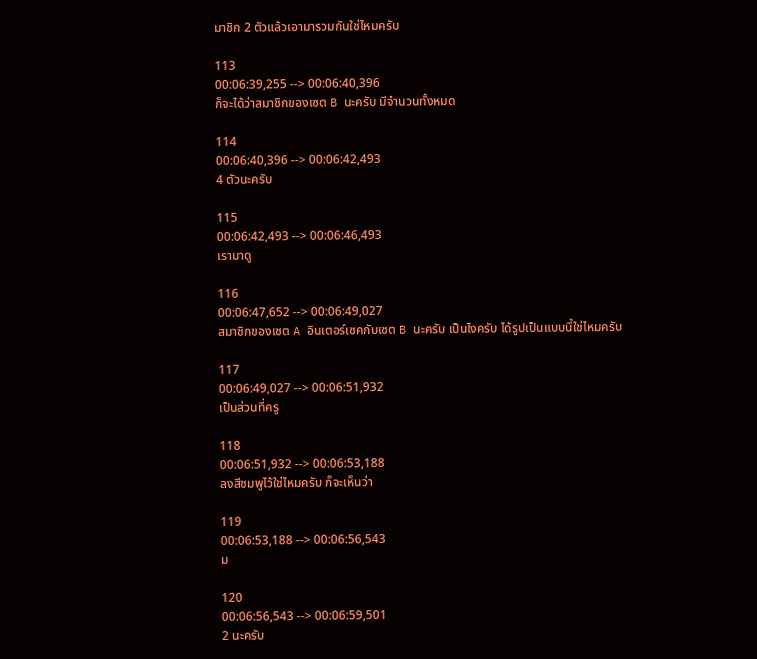มาชิก 2 ตัวแล้วเอามารวมกันใช่ไหมครับ

113
00:06:39,255 --> 00:06:40,396
ก็จะได้ว่าสมาชิกของเซต B นะครับ มีจำนวนทั้งหมด

114
00:06:40,396 --> 00:06:42,493
4 ตัวนะครับ

115
00:06:42,493 --> 00:06:46,493
เรามาดู

116
00:06:47,652 --> 00:06:49,027
สมาชิกของเซต A อินเตอร์เซคกับเซต B นะครับ เป็นไงครับ ได้รูปเป็นแบบนี้ใช่ไหมครับ

117
00:06:49,027 --> 00:06:51,932
เป็นส่วนที่ครู

118
00:06:51,932 --> 00:06:53,188
ลงสีชมพูไว้ใช่ไหมครับ ก็จะเห็นว่า

119
00:06:53,188 --> 00:06:56,543
ม

120
00:06:56,543 --> 00:06:59,501
2 นะครับ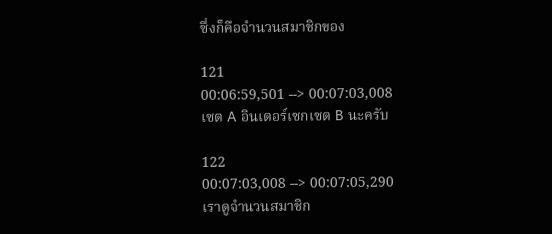ซึ่งก็คือจำนวนสมาชิกของ

121
00:06:59,501 --> 00:07:03,008
เซต A อินเตอร์เซกเซต B นะครับ

122
00:07:03,008 --> 00:07:05,290
เราดูจำนวนสมาชิก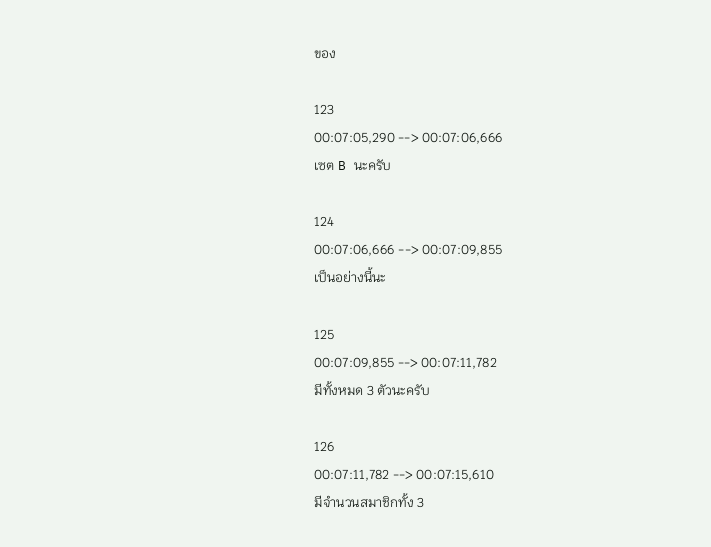ของ

123
00:07:05,290 --> 00:07:06,666
เซต B นะครับ

124
00:07:06,666 --> 00:07:09,855
เป็นอย่างนี้นะ

125
00:07:09,855 --> 00:07:11,782
มีทั้งหมด 3 ตัวนะครับ

126
00:07:11,782 --> 00:07:15,610
มีจำนวนสมาชิกทั้ง 3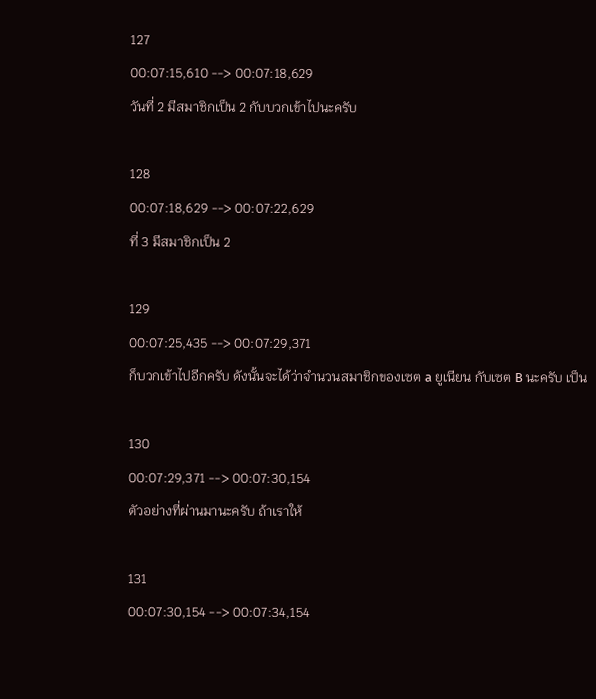127
00:07:15,610 --> 00:07:18,629
วันที่ 2 มีสมาชิกเป็น 2 กับบวกเข้าไปนะครับ

128
00:07:18,629 --> 00:07:22,629
ที่ 3 มีสมาชิกเป็น 2

129
00:07:25,435 --> 00:07:29,371
ก็บวกเข้าไปอีกครับ ดังนั้นจะได้ว่าจำนวนสมาชิกของเซต a ยูเนียน กับเซต B นะครับ เป็น

130
00:07:29,371 --> 00:07:30,154
ตัวอย่างที่ผ่านมานะครับ ถ้าเราให้

131
00:07:30,154 --> 00:07:34,154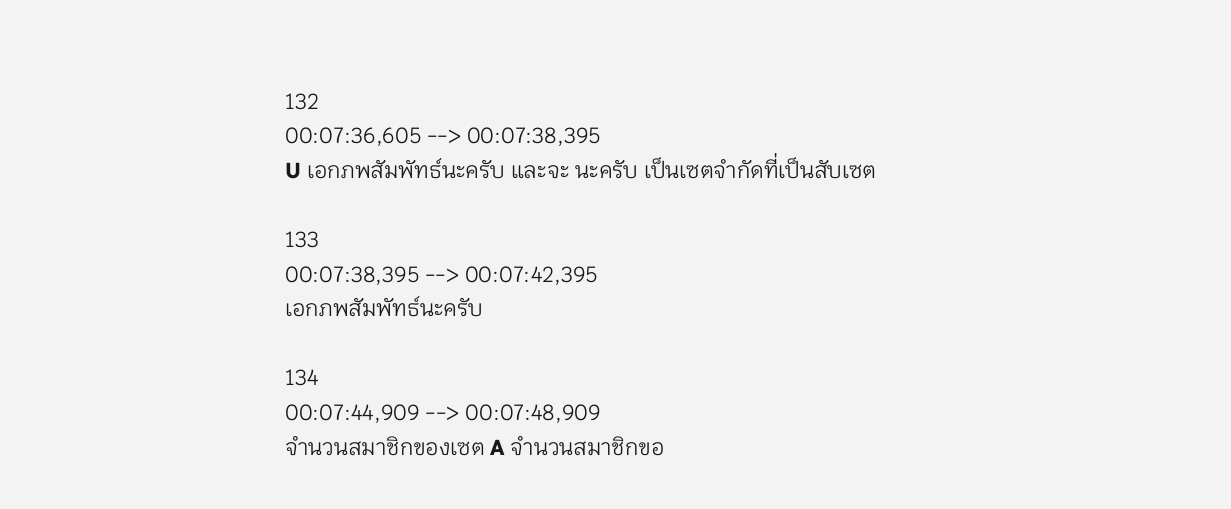132
00:07:36,605 --> 00:07:38,395
U เอกภพสัมพัทธ์นะครับ และจะ นะครับ เป็นเซตจำกัดที่เป็นสับเซต

133
00:07:38,395 --> 00:07:42,395
เอกภพสัมพัทธ์นะครับ

134
00:07:44,909 --> 00:07:48,909
จำนวนสมาชิกของเซต A จำนวนสมาชิกขอ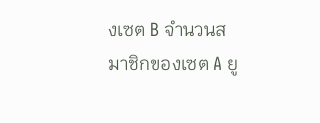งเซต B จำนวนสมาชิกของเซต A ยู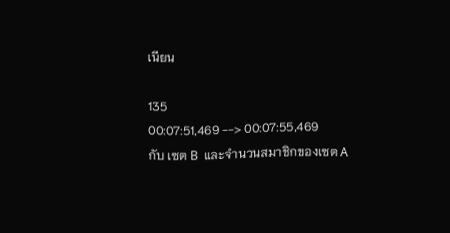เนียน

135
00:07:51,469 --> 00:07:55,469
กับ เซต B  และจำนวนสมาชิกของเซต A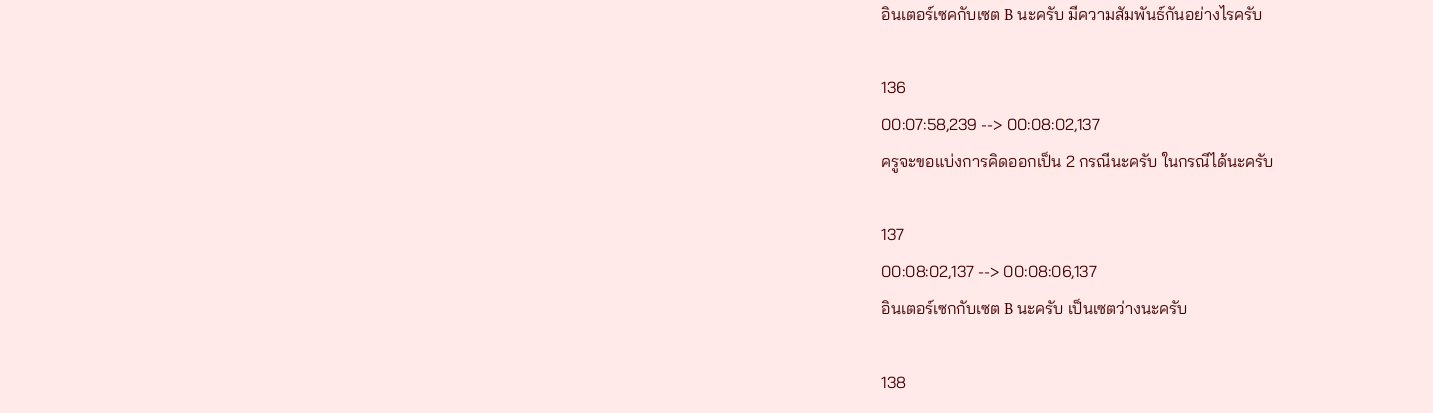อินเตอร์เซคกับเซต B นะครับ มีความสัมพันธ์กันอย่างไรครับ

136
00:07:58,239 --> 00:08:02,137
ครูจะขอแบ่งการคิดออกเป็น 2 กรณีนะครับ ในกรณีได้นะครับ

137
00:08:02,137 --> 00:08:06,137
อินเตอร์เซกกับเซต B นะครับ เป็นเซตว่างนะครับ

138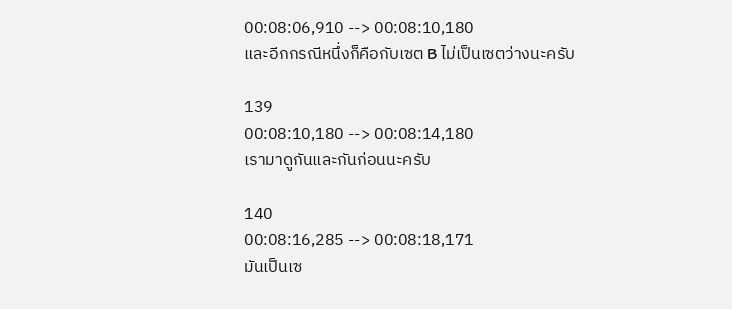00:08:06,910 --> 00:08:10,180
และอีกกรณีหนึ่งก็คือกับเซต B ไม่เป็นเซตว่างนะครับ

139
00:08:10,180 --> 00:08:14,180
เรามาดูกันและกันก่อนนะครับ

140
00:08:16,285 --> 00:08:18,171
มันเป็นเซ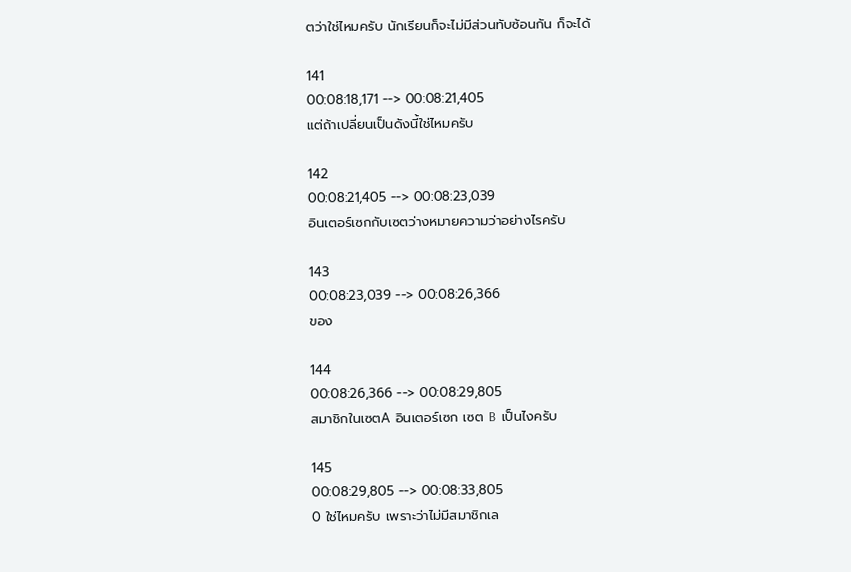ตว่าใช่ไหมครับ นักเรียนก็จะไม่มีส่วนทับซ้อนกัน ก็จะได้

141
00:08:18,171 --> 00:08:21,405
แต่ถ้าเปลี่ยนเป็นดังนี้ใช่ไหมครับ

142
00:08:21,405 --> 00:08:23,039
อินเตอร์เซกกับเซตว่างหมายความว่าอย่างไรครับ

143
00:08:23,039 --> 00:08:26,366
ของ

144
00:08:26,366 --> 00:08:29,805
สมาชิกในเซตA อินเตอร์เซก เซต B  เป็นไงครับ

145
00:08:29,805 --> 00:08:33,805
0 ใช่ไหมครับ เพราะว่าไม่มีสมาชิกเล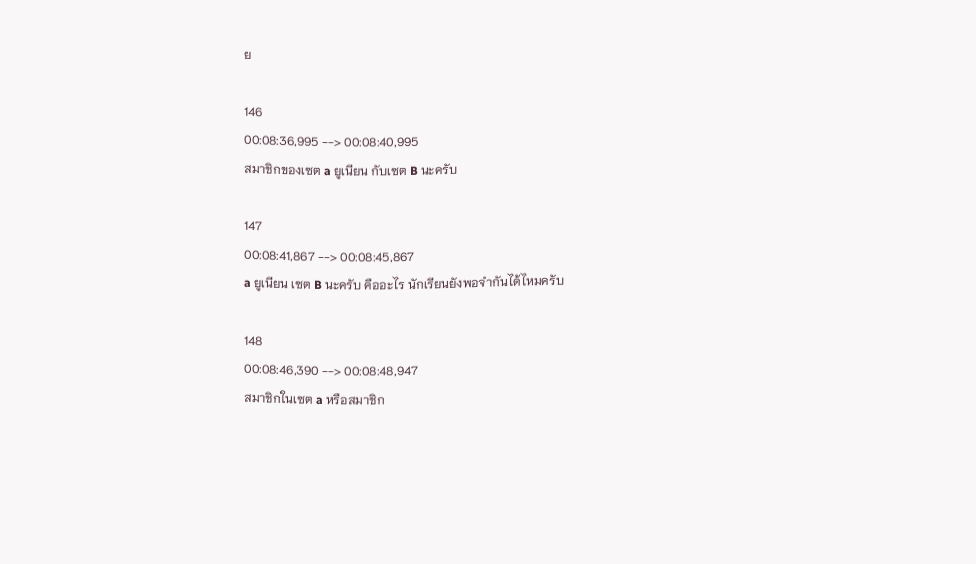ย

146
00:08:36,995 --> 00:08:40,995
สมาชิกของเซต a ยูเนียน กับเซต B นะครับ

147
00:08:41,867 --> 00:08:45,867
a ยูเนียน เซต B นะครับ คืออะไร นักเรียนยังพอจำกันได้ไหมครับ

148
00:08:46,390 --> 00:08:48,947
สมาชิกในเซต a หรือสมาชิก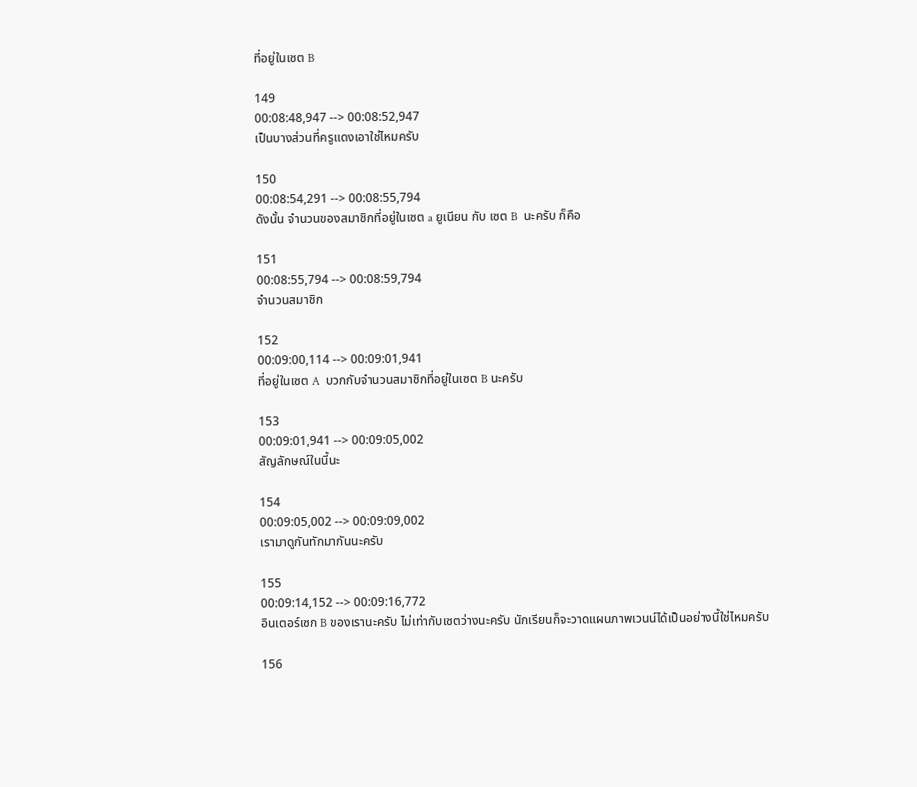ที่อยู่ในเซต B

149
00:08:48,947 --> 00:08:52,947
เป็นบางส่วนที่ครูแดงเอาใช่ไหมครับ

150
00:08:54,291 --> 00:08:55,794
ดังนั้น จำนวนของสมาชิกที่อยู่ในเซต a ยูเนียน กับ เซต B  นะครับ ก็คือ

151
00:08:55,794 --> 00:08:59,794
จำนวนสมาชิก

152
00:09:00,114 --> 00:09:01,941
ที่อยู่ในเซต A  บวกกับจำนวนสมาชิกที่อยู่ในเซต B นะครับ

153
00:09:01,941 --> 00:09:05,002
สัญลักษณ์ในนี้นะ

154
00:09:05,002 --> 00:09:09,002
เรามาดูกันทักมากันนะครับ

155
00:09:14,152 --> 00:09:16,772
อินเตอร์เซก B ของเรานะครับ ไม่เท่ากับเซตว่างนะครับ นักเรียนก็จะวาดแผนภาพเวนน์ได้เป็นอย่างนี้ใช่ไหมครับ

156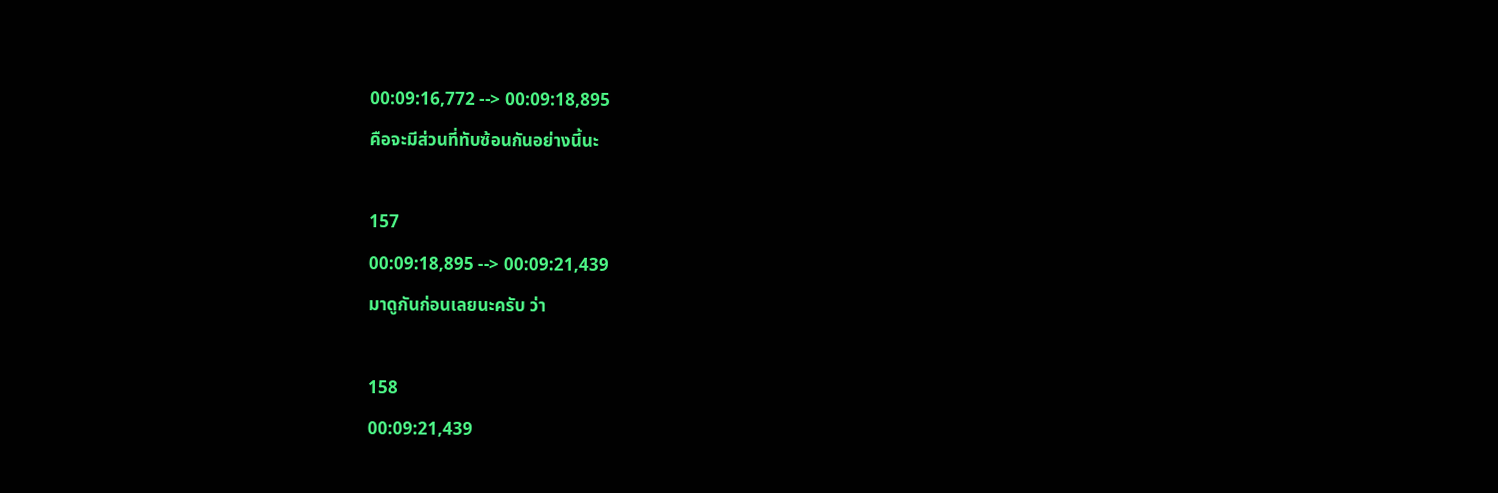00:09:16,772 --> 00:09:18,895
คือจะมีส่วนที่ทับซ้อนกันอย่างนี้นะ

157
00:09:18,895 --> 00:09:21,439
มาดูกันก่อนเลยนะครับ ว่า

158
00:09:21,439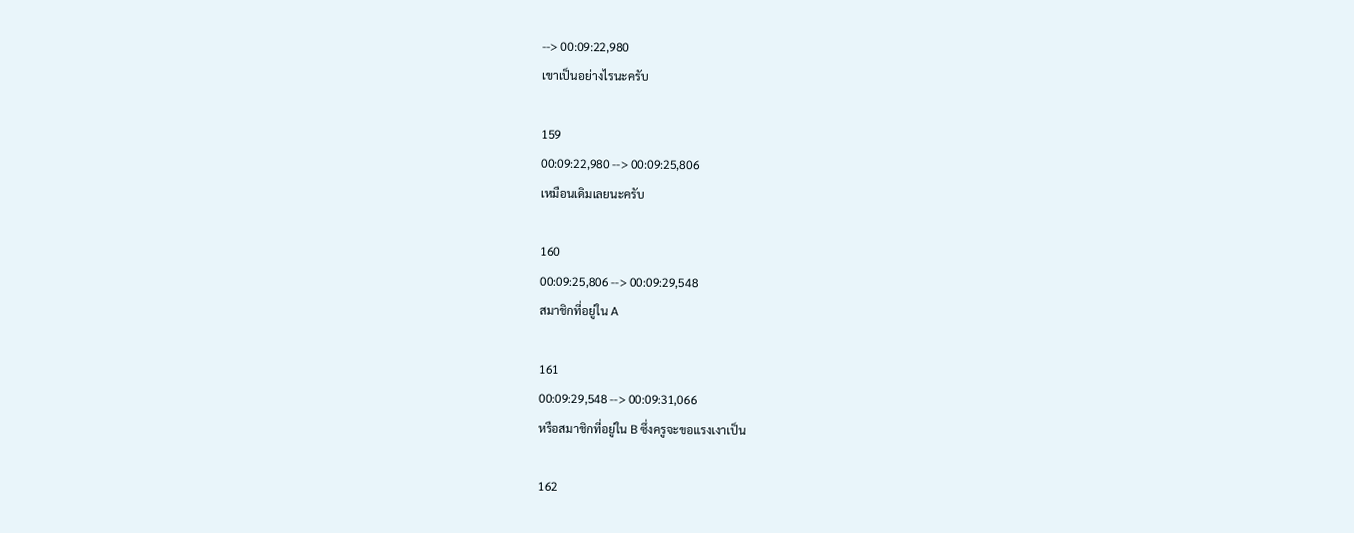--> 00:09:22,980
เขาเป็นอย่างไรนะครับ

159
00:09:22,980 --> 00:09:25,806
เหมือนเดิมเลยนะครับ

160
00:09:25,806 --> 00:09:29,548
สมาชิกที่อยู่ใน A

161
00:09:29,548 --> 00:09:31,066
หรือสมาชิกที่อยู่ใน B ซึ่งครูจะขอแรงเงาเป็น

162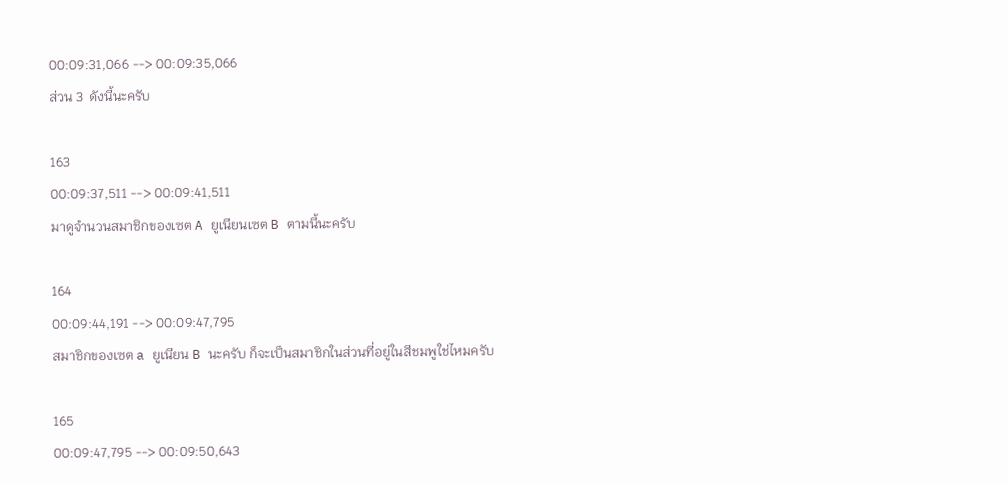00:09:31,066 --> 00:09:35,066
ส่วน 3  ดังนี้นะครับ

163
00:09:37,511 --> 00:09:41,511
มาดูจำนวนสมาชิกของเซต A ยูเนียนเซต B ตามนี้นะครับ

164
00:09:44,191 --> 00:09:47,795
สมาชิกของเซต a ยูเนียน B นะครับ ก็จะเป็นสมาชิกในส่วนที่อยู่ในสีชมพูใช่ไหมครับ

165
00:09:47,795 --> 00:09:50,643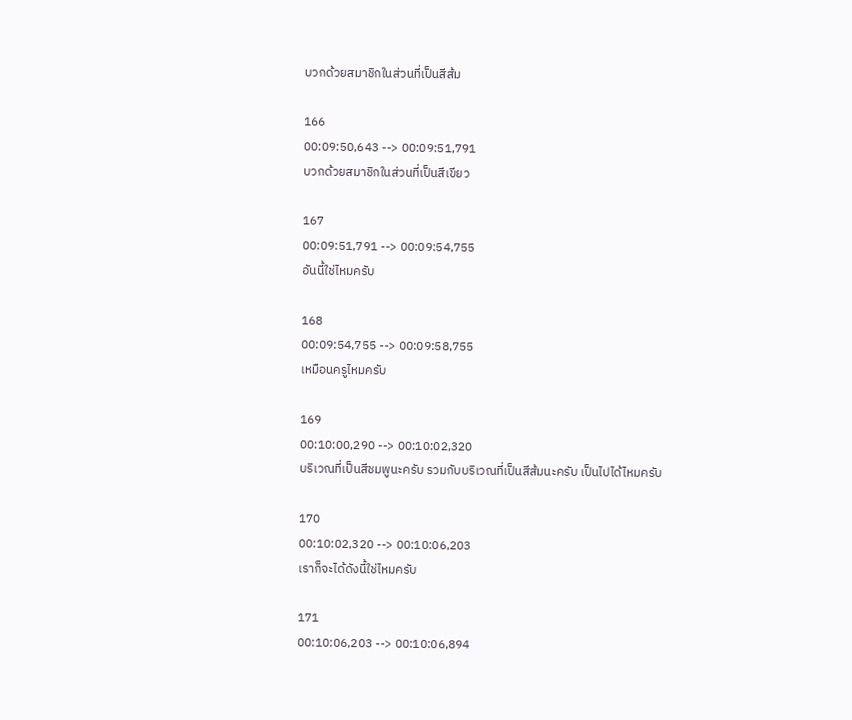บวกด้วยสมาชิกในส่วนที่เป็นสีส้ม

166
00:09:50,643 --> 00:09:51,791
บวกด้วยสมาชิกในส่วนที่เป็นสีเขียว

167
00:09:51,791 --> 00:09:54,755
อันนี้ใช่ไหมครับ

168
00:09:54,755 --> 00:09:58,755
เหมือนครูไหมครับ

169
00:10:00,290 --> 00:10:02,320
บริเวณที่เป็นสีชมพูนะครับ รวมกับบริเวณที่เป็นสีส้มนะครับ เป็นไปได้ไหมครับ

170
00:10:02,320 --> 00:10:06,203
เราก็จะได้ดังนี้ใช่ไหมครับ

171
00:10:06,203 --> 00:10:06,894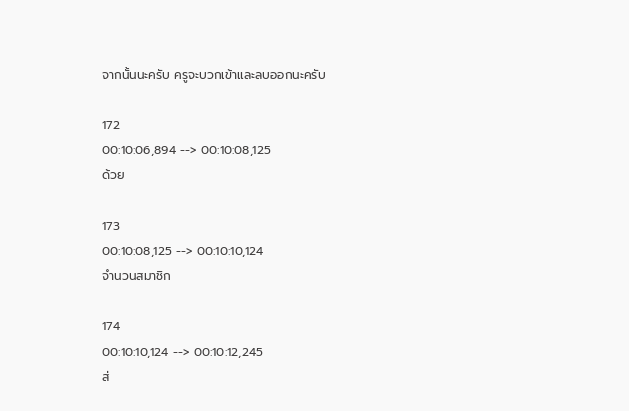จากนั้นนะครับ ครูจะบวกเข้าและลบออกนะครับ

172
00:10:06,894 --> 00:10:08,125
ด้วย

173
00:10:08,125 --> 00:10:10,124
จำนวนสมาชิก

174
00:10:10,124 --> 00:10:12,245
ส่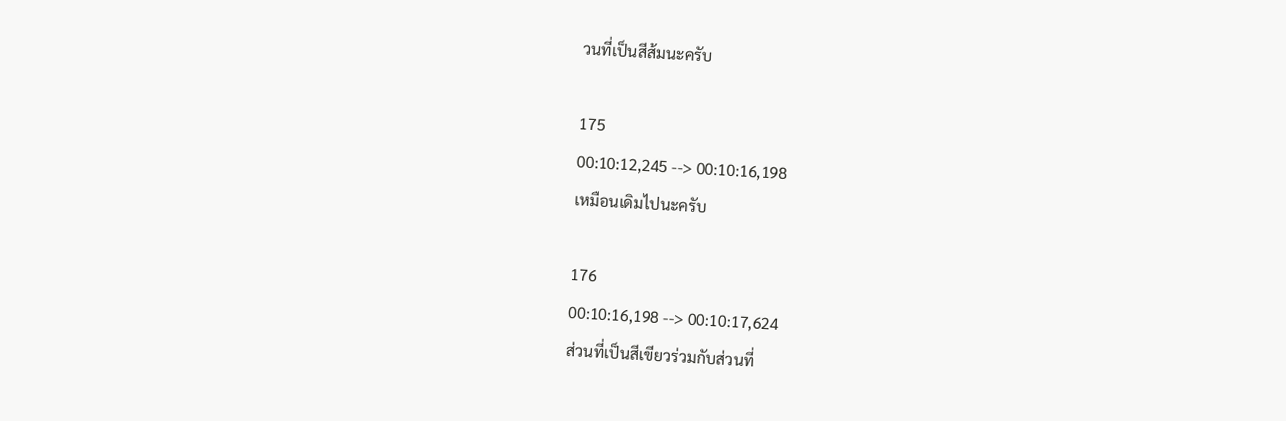วนที่เป็นสีส้มนะครับ

175
00:10:12,245 --> 00:10:16,198
เหมือนเดิมไปนะครับ

176
00:10:16,198 --> 00:10:17,624
ส่วนที่เป็นสีเขียวร่วมกับส่วนที่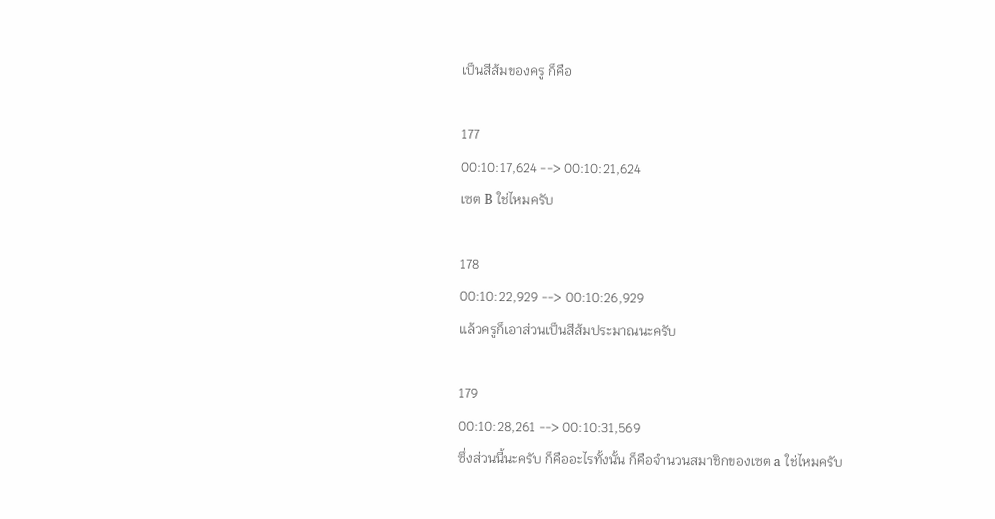เป็นสีส้มของครู ก็คือ

177
00:10:17,624 --> 00:10:21,624
เซต B ใช่ไหมครับ

178
00:10:22,929 --> 00:10:26,929
แล้วครูก็เอาส่วนเป็นสีส้มประมาณนะครับ

179
00:10:28,261 --> 00:10:31,569
ซึ่งส่วนนี้นะครับ ก็คืออะไรทั้งนั้น ก็คือจำนวนสมาชิกของเซต a ใช่ไหมครับ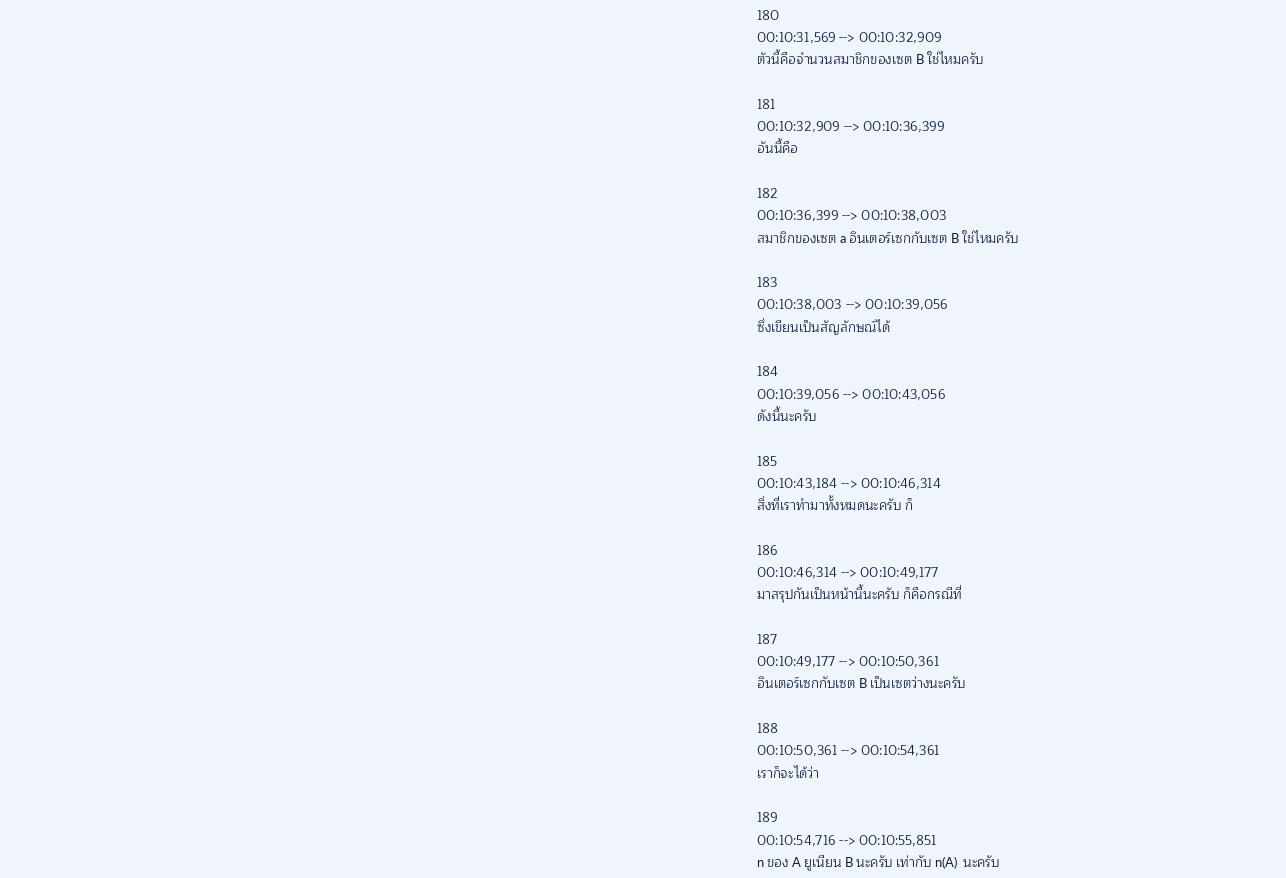180
00:10:31,569 --> 00:10:32,909
ตัวนี้คือจำนวนสมาชิกของเซต B ใช่ไหมครับ

181
00:10:32,909 --> 00:10:36,399
อันนี้คือ

182
00:10:36,399 --> 00:10:38,003
สมาชิกของเซต a อินเตอร์เซกกับเซต B ใช่ไหมครับ

183
00:10:38,003 --> 00:10:39,056
ซึ่งเขียนเป็นสัญลักษณ์ได้

184
00:10:39,056 --> 00:10:43,056
ดังนี้นะครับ

185
00:10:43,184 --> 00:10:46,314
สิ่งที่เราทำมาทั้งหมดนะครับ ก็

186
00:10:46,314 --> 00:10:49,177
มาสรุปกันเป็นหน้านี้นะครับ ก็คือกรณีที่

187
00:10:49,177 --> 00:10:50,361
อินเตอร์เซกกับเซต B เป็นเซตว่างนะครับ

188
00:10:50,361 --> 00:10:54,361
เราก็จะได้ว่า

189
00:10:54,716 --> 00:10:55,851
n ของ A ยูเนียน B นะครับ เท่ากับ n(A)  นะครับ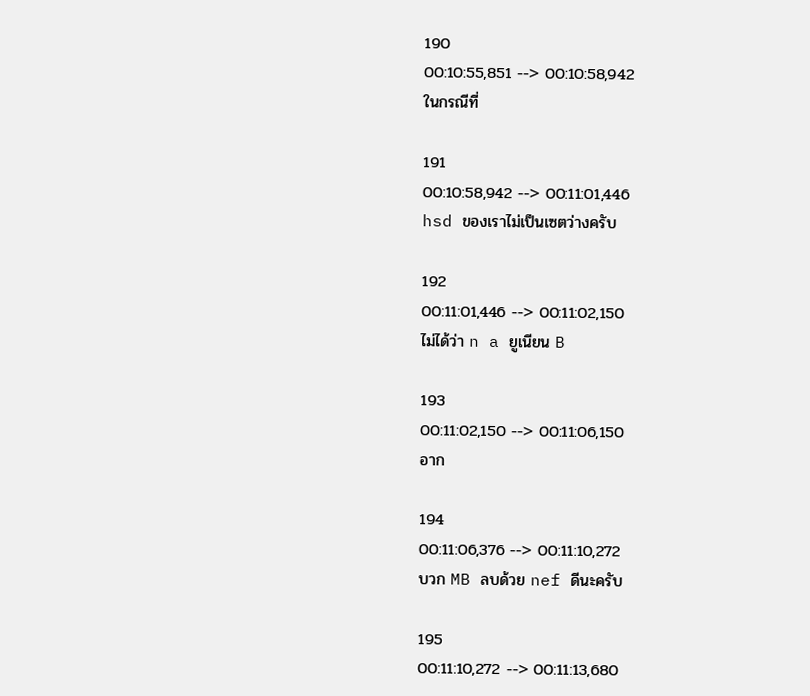190
00:10:55,851 --> 00:10:58,942
ในกรณีที่

191
00:10:58,942 --> 00:11:01,446
hsd ของเราไม่เป็นเซตว่างครับ

192
00:11:01,446 --> 00:11:02,150
ไม่ได้ว่า n a ยูเนียน B

193
00:11:02,150 --> 00:11:06,150
อาก

194
00:11:06,376 --> 00:11:10,272
บวก MB ลบด้วย nef ดีนะครับ

195
00:11:10,272 --> 00:11:13,680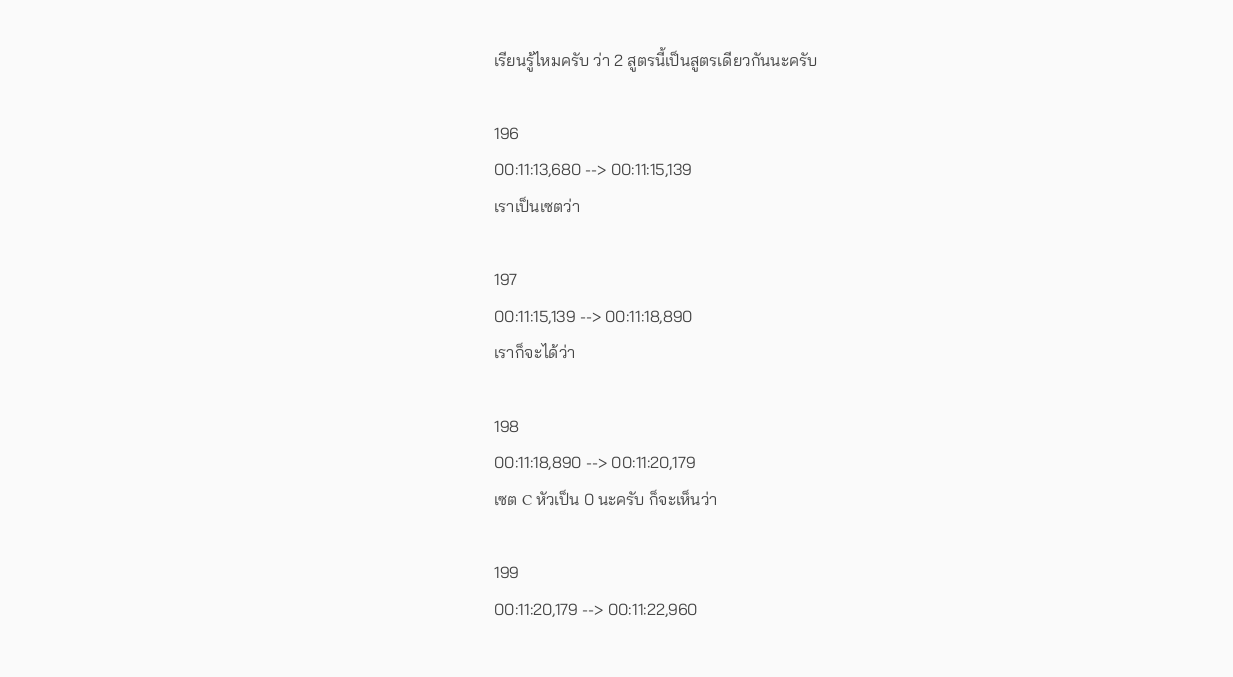เรียนรู้ไหมครับ ว่า 2 สูตรนี้เป็นสูตรเดียวกันนะครับ

196
00:11:13,680 --> 00:11:15,139
เราเป็นเซตว่า

197
00:11:15,139 --> 00:11:18,890
เราก็จะได้ว่า

198
00:11:18,890 --> 00:11:20,179
เซต C หัวเป็น 0 นะครับ ก็จะเห็นว่า

199
00:11:20,179 --> 00:11:22,960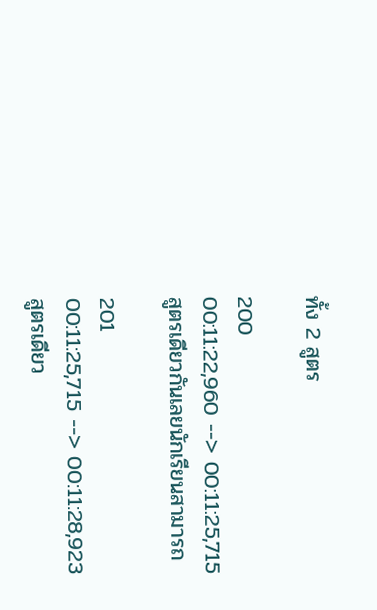ทั้ง 2 สูตร

200
00:11:22,960 --> 00:11:25,715
สูตรเดียวกันเลยนักเรียนสามารถ

201
00:11:25,715 --> 00:11:28,923
สูตรเดียว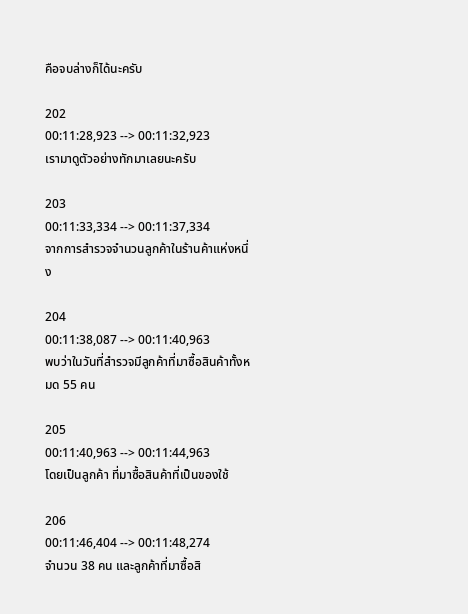คือจบล่างก็ได้นะครับ

202
00:11:28,923 --> 00:11:32,923
เรามาดูตัวอย่างทักมาเลยนะครับ

203
00:11:33,334 --> 00:11:37,334
จากการสำรวจจำนวนลูกค้าในร้านค้าแห่งหนึ่ง

204
00:11:38,087 --> 00:11:40,963
พบว่าในวันที่สำรวจมีลูกค้าที่มาซื้อสินค้าทั้งหมด 55 คน

205
00:11:40,963 --> 00:11:44,963
โดยเป็นลูกค้า ที่มาซื้อสินค้าที่เป็นของใช้

206
00:11:46,404 --> 00:11:48,274
จำนวน 38 คน และลูกค้าที่มาซื้อสิ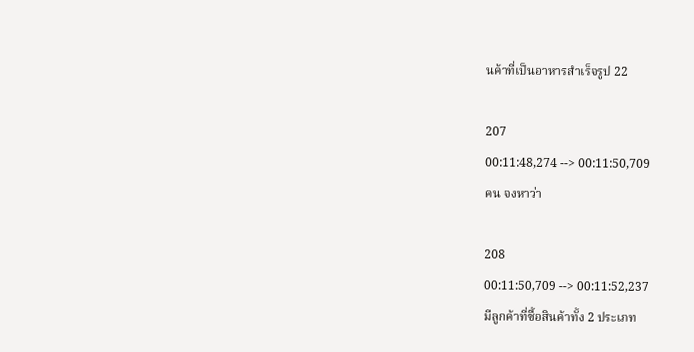นค้าที่เป็นอาหารสำเร็จรูป 22

207
00:11:48,274 --> 00:11:50,709
คน จงหาว่า

208
00:11:50,709 --> 00:11:52,237
มีลูกค้าที่ซื้อสินค้าทั้ง 2 ประเภท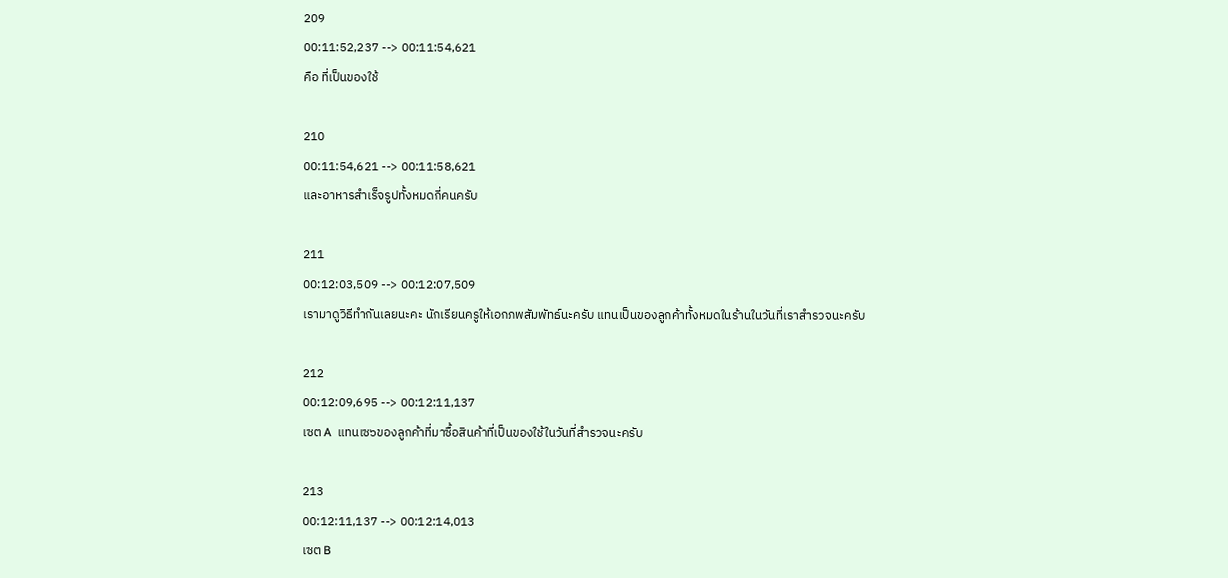209
00:11:52,237 --> 00:11:54,621
คือ ที่เป็นของใช้

210
00:11:54,621 --> 00:11:58,621
และอาหารสำเร็จรูปทั้งหมดกี่คนครับ

211
00:12:03,509 --> 00:12:07,509
เรามาดูวิธีทำกันเลยนะคะ นักเรียนครูให้เอกภพสัมพัทธ์นะครับ แทนเป็นของลูกค้าทั้งหมดในร้านในวันที่เราสำรวจนะครับ

212
00:12:09,695 --> 00:12:11,137
เซต A  แทนเซ๖ของลูกค้าที่มาซื้อสินค้าที่เป็นของใช้ในวันที่สำรวจนะครับ

213
00:12:11,137 --> 00:12:14,013
เซต B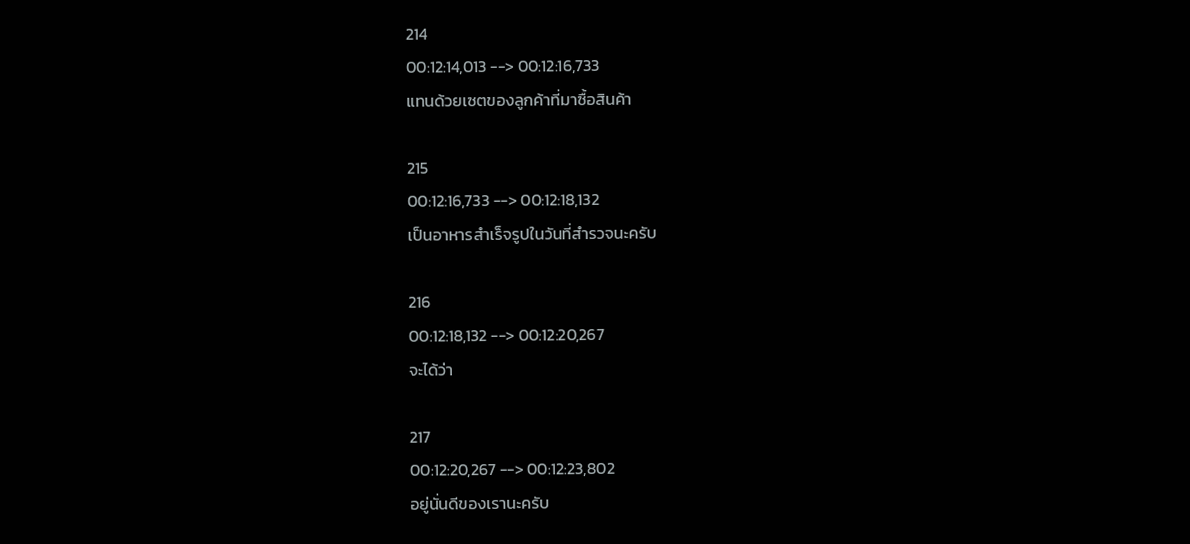214
00:12:14,013 --> 00:12:16,733
แทนด้วยเซตของลูกค้าที่มาซื้อสินค้า

215
00:12:16,733 --> 00:12:18,132
เป็นอาหารสำเร็จรูปในวันที่สำรวจนะครับ

216
00:12:18,132 --> 00:12:20,267
จะได้ว่า

217
00:12:20,267 --> 00:12:23,802
อยู่นั่นดีของเรานะครับ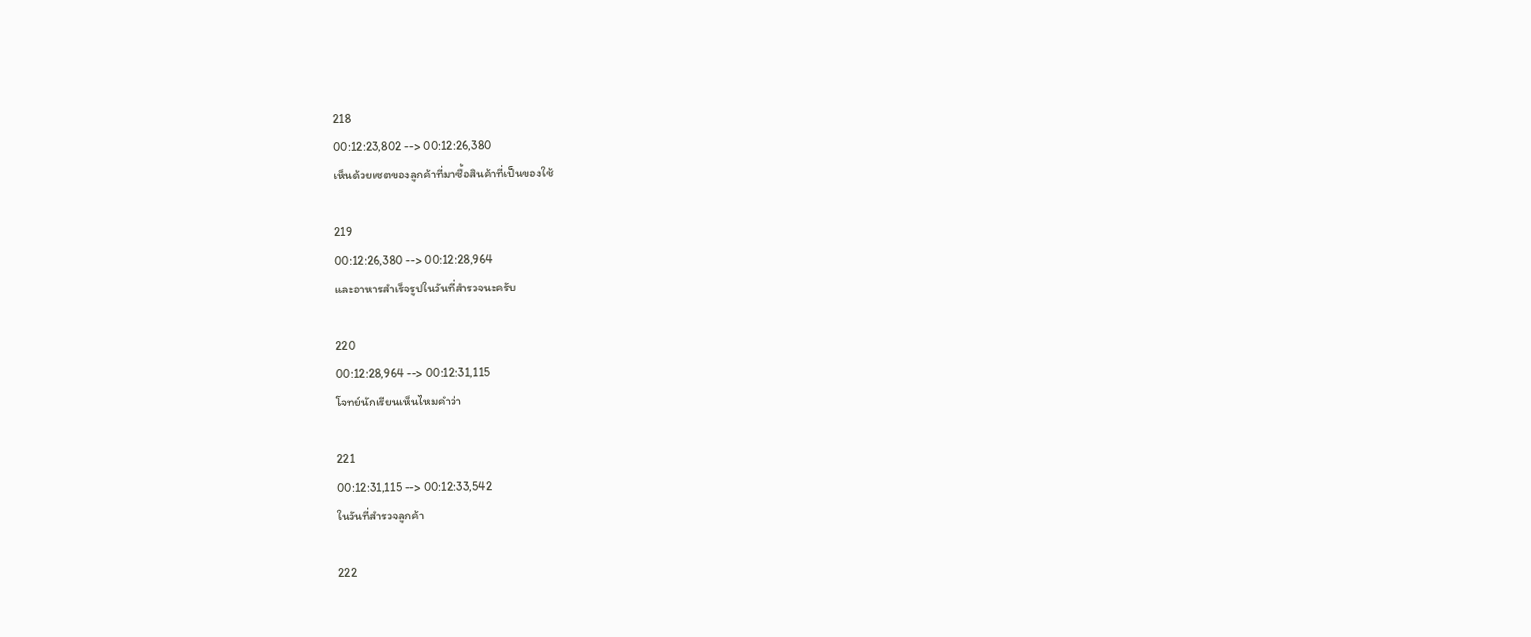218
00:12:23,802 --> 00:12:26,380
เห็นด้วยเซตของลูกค้าที่มาซื้อสินค้าที่เป็นของใช้

219
00:12:26,380 --> 00:12:28,964
และอาหารสำเร็จรูปในวันที่สำรวจนะครับ

220
00:12:28,964 --> 00:12:31,115
โจทย์นักเรียนเห็นไหมคำว่า

221
00:12:31,115 --> 00:12:33,542
ในวันที่สำรวจลูกค้า

222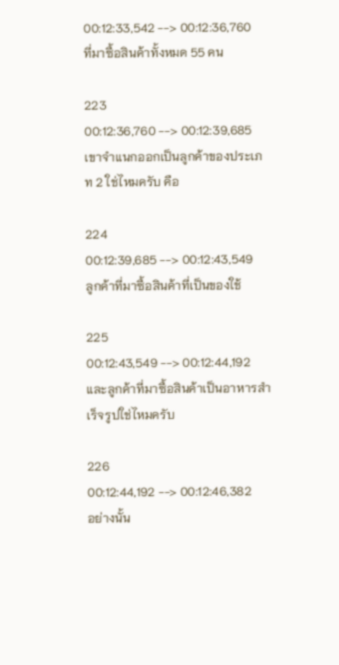00:12:33,542 --> 00:12:36,760
ที่มาซื้อสินค้าทั้งหมด 55 คน

223
00:12:36,760 --> 00:12:39,685
เขาจำแนกออกเป็นลูกค้าของประเภท 2 ใช่ไหมครับ คือ

224
00:12:39,685 --> 00:12:43,549
ลูกค้าที่มาซื้อสินค้าที่เป็นของใช้

225
00:12:43,549 --> 00:12:44,192
และลูกค้าที่มาซื้อสินค้าเป็นอาหารสำเร็จรูปใช่ไหมครับ

226
00:12:44,192 --> 00:12:46,382
อย่างนั้น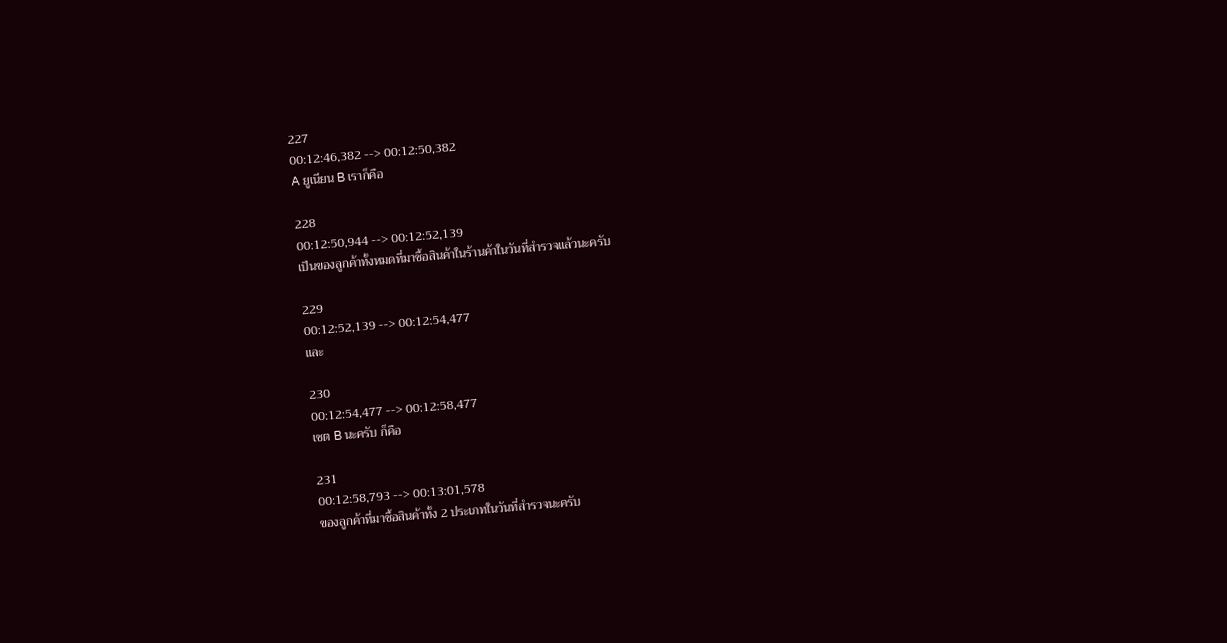227
00:12:46,382 --> 00:12:50,382
A ยูเนียน B เราก็คือ

228
00:12:50,944 --> 00:12:52,139
เป็นของลูกค้าทั้งหมดที่มาซื้อสินค้าในร้านค้าในวันที่สำรวจแล้วนะครับ

229
00:12:52,139 --> 00:12:54,477
และ

230
00:12:54,477 --> 00:12:58,477
เซต B นะครับ ก็คือ

231
00:12:58,793 --> 00:13:01,578
ของลูกค้าที่มาซื้อสินค้าทั้ง 2 ประเภทในวันที่สำรวจนะครับ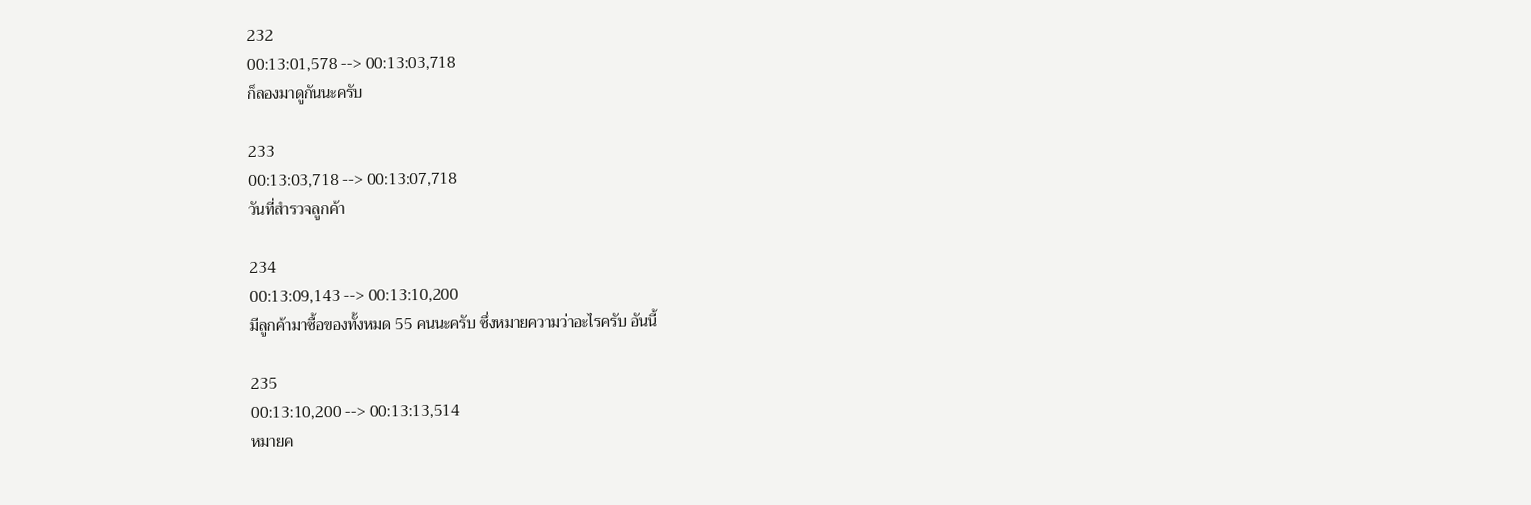232
00:13:01,578 --> 00:13:03,718
ก็ลองมาดูกันนะครับ

233
00:13:03,718 --> 00:13:07,718
วันที่สำรวจลูกค้า

234
00:13:09,143 --> 00:13:10,200
มีลูกค้ามาซื้อของทั้งหมด 55 คนนะครับ ซึ่งหมายความว่าอะไรครับ อันนี้

235
00:13:10,200 --> 00:13:13,514
หมายค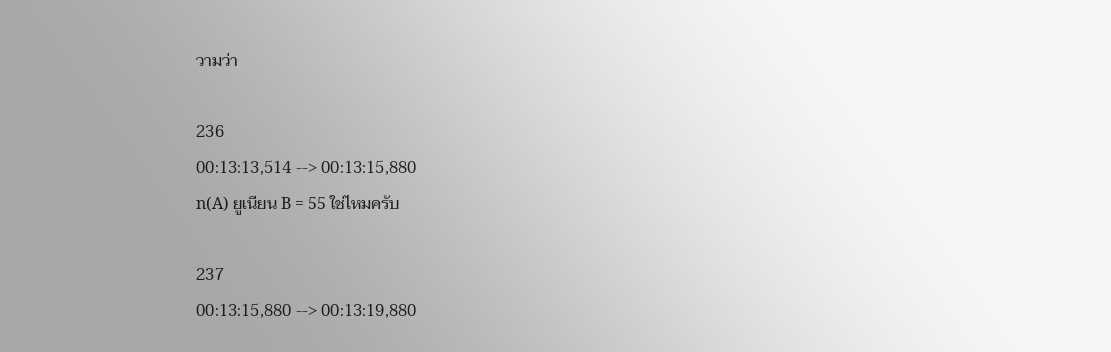วามว่า

236
00:13:13,514 --> 00:13:15,880
n(A) ยูเนียน B = 55 ใช่ไหมครับ

237
00:13:15,880 --> 00:13:19,880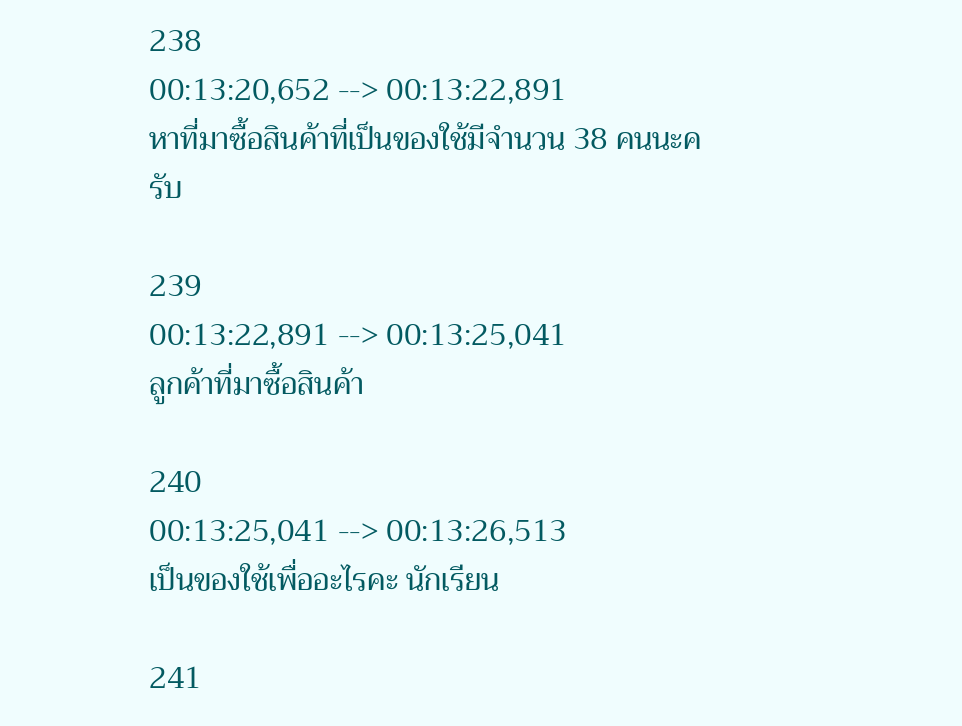238
00:13:20,652 --> 00:13:22,891
หาที่มาซื้อสินค้าที่เป็นของใช้มีจำนวน 38 คนนะครับ

239
00:13:22,891 --> 00:13:25,041
ลูกค้าที่มาซื้อสินค้า

240
00:13:25,041 --> 00:13:26,513
เป็นของใช้เพื่ออะไรคะ นักเรียน

241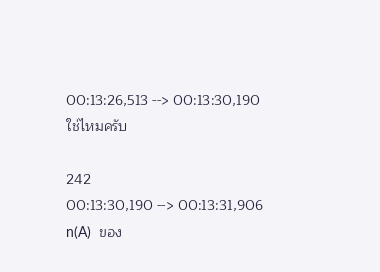00:13:26,513 --> 00:13:30,190
ใช่ไหมครับ

242
00:13:30,190 --> 00:13:31,906
n(A)  ของ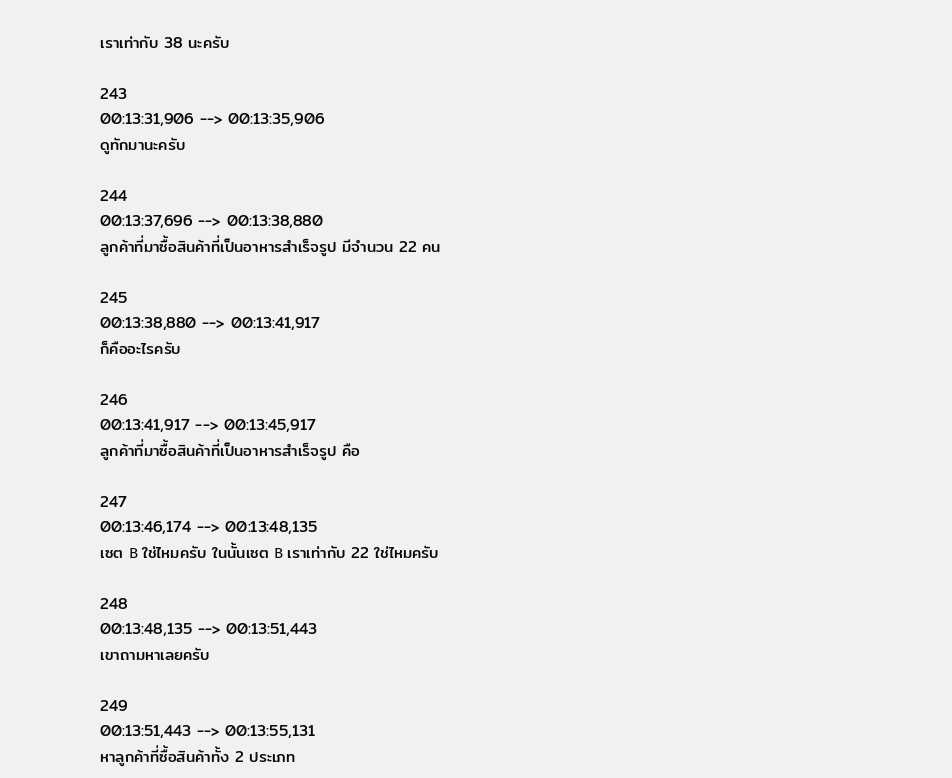เราเท่ากับ 38 นะครับ

243
00:13:31,906 --> 00:13:35,906
ดูทักมานะครับ

244
00:13:37,696 --> 00:13:38,880
ลูกค้าที่มาซื้อสินค้าที่เป็นอาหารสำเร็จรูป มีจำนวน 22 คน

245
00:13:38,880 --> 00:13:41,917
ก็คืออะไรครับ

246
00:13:41,917 --> 00:13:45,917
ลูกค้าที่มาซื้อสินค้าที่เป็นอาหารสำเร็จรูป คือ

247
00:13:46,174 --> 00:13:48,135
เซต B ใช่ไหมครับ ในนั้นเซต B เราเท่ากับ 22 ใช่ไหมครับ

248
00:13:48,135 --> 00:13:51,443
เขาถามหาเลยครับ

249
00:13:51,443 --> 00:13:55,131
หาลูกค้าที่ซื้อสินค้าทั้ง 2 ประเภท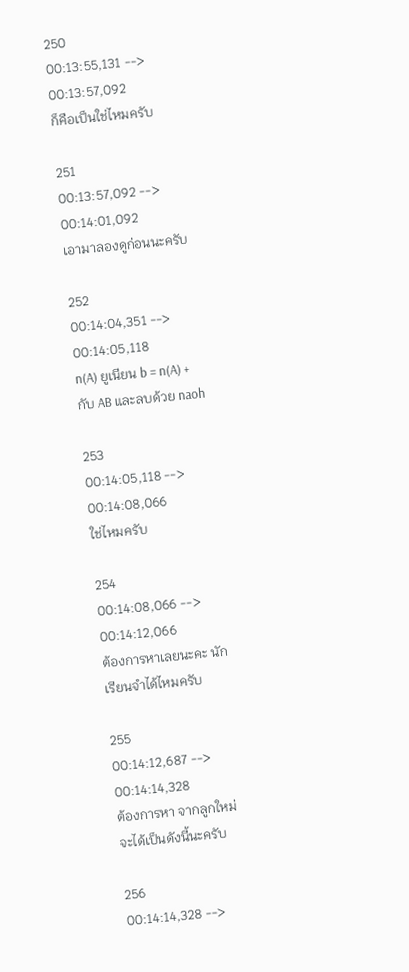250
00:13:55,131 --> 00:13:57,092
ก็คือเป็นใช่ไหมครับ

251
00:13:57,092 --> 00:14:01,092
เอามาลองดูก่อนนะครับ

252
00:14:04,351 --> 00:14:05,118
n(A) ยูเนียน b = n(A) + กับ AB และลบด้วย naoh

253
00:14:05,118 --> 00:14:08,066
ใช่ไหมครับ

254
00:14:08,066 --> 00:14:12,066
ต้องการหาเลยนะคะ นักเรียนจำได้ไหมครับ

255
00:14:12,687 --> 00:14:14,328
ต้องการหา จากลูกใหม่จะได้เป็นดังนี้นะครับ

256
00:14:14,328 -->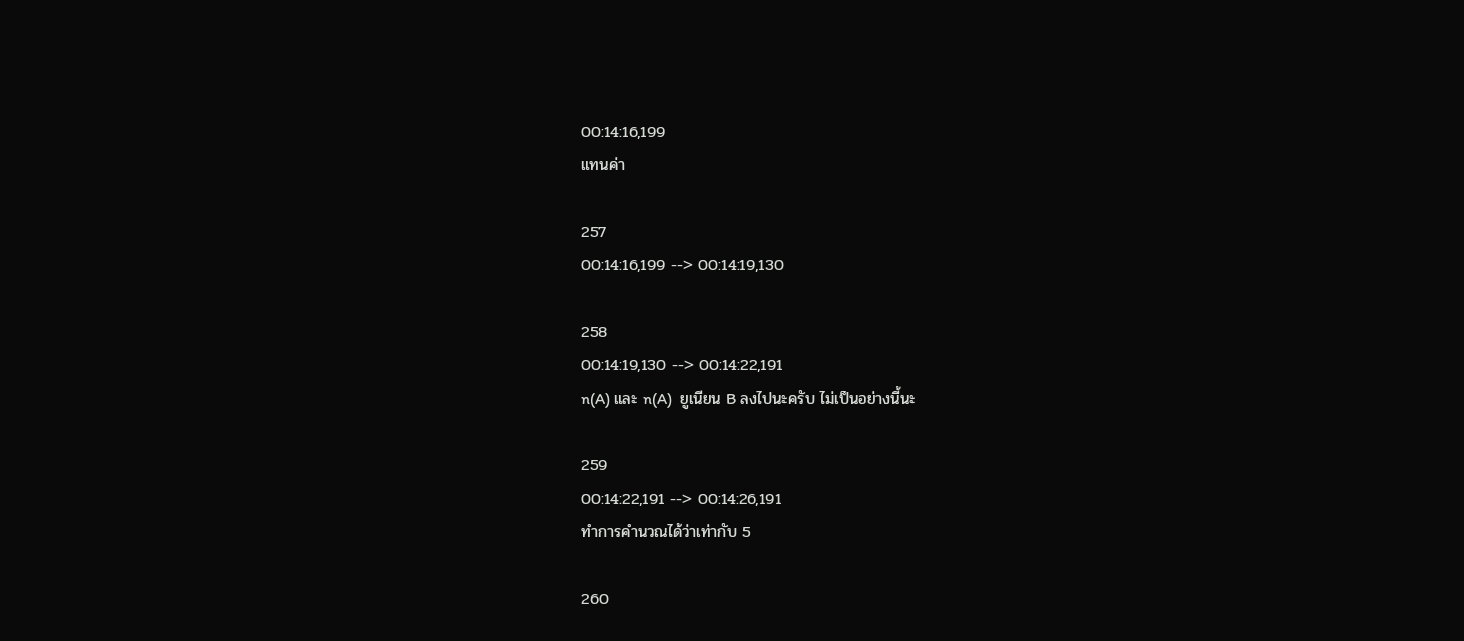00:14:16,199
แทนค่า

257
00:14:16,199 --> 00:14:19,130

258
00:14:19,130 --> 00:14:22,191
n(A) และ n(A)  ยูเนียน B ลงไปนะครับ ไม่เป็นอย่างนี้นะ

259
00:14:22,191 --> 00:14:26,191
ทำการคำนวณได้ว่าเท่ากับ 5

260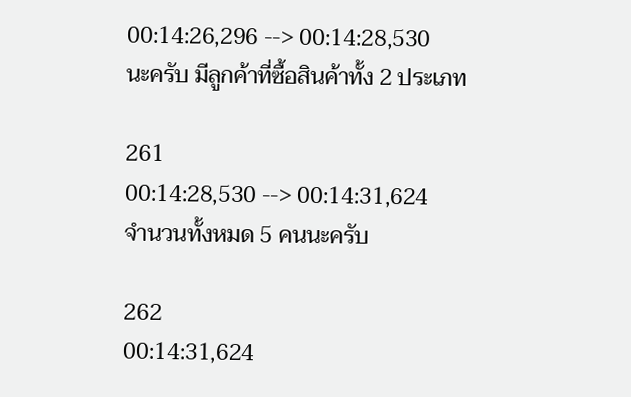00:14:26,296 --> 00:14:28,530
นะครับ มีลูกค้าที่ซื้อสินค้าทั้ง 2 ประเภท

261
00:14:28,530 --> 00:14:31,624
จำนวนทั้งหมด 5 คนนะครับ

262
00:14:31,624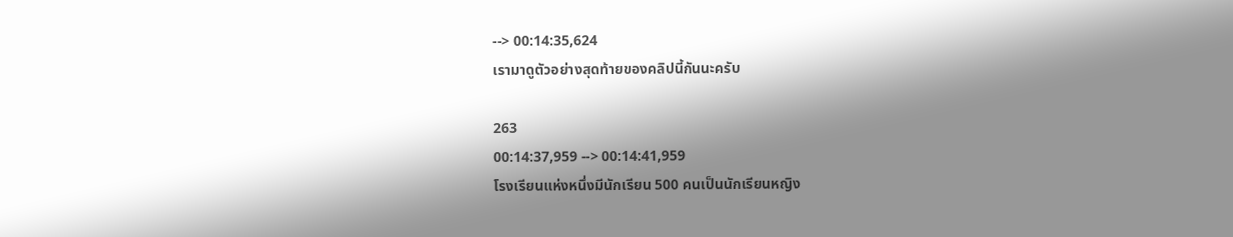--> 00:14:35,624
เรามาดูตัวอย่างสุดท้ายของคลิปนี้กันนะครับ

263
00:14:37,959 --> 00:14:41,959
โรงเรียนแห่งหนึ่งมีนักเรียน 500 คนเป็นนักเรียนหญิง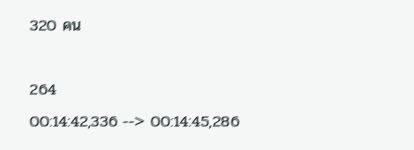320 คน

264
00:14:42,336 --> 00:14:45,286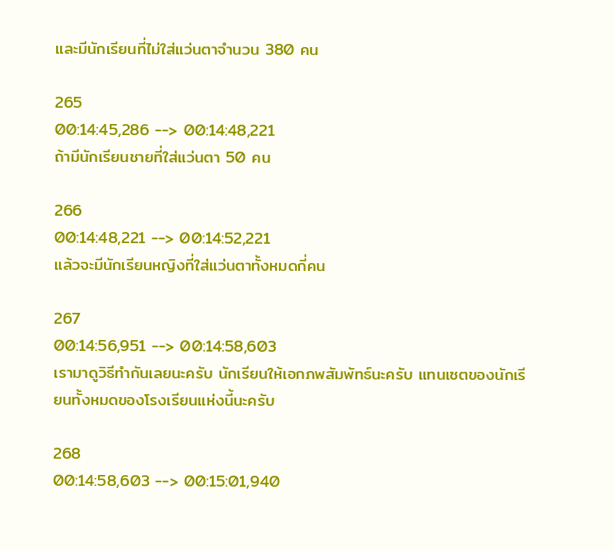และมีนักเรียนที่ไม่ใส่แว่นตาจำนวน 380 คน

265
00:14:45,286 --> 00:14:48,221
ถ้ามีนักเรียนชายที่ใส่แว่นตา 50 คน

266
00:14:48,221 --> 00:14:52,221
แล้วจะมีนักเรียนหญิงที่ใส่แว่นตาทั้งหมดกี่คน

267
00:14:56,951 --> 00:14:58,603
เรามาดูวิธีทำกันเลยนะครับ นักเรียนให้เอกภพสัมพัทธ์นะครับ แทนเซตของนักเรียนทั้งหมดของโรงเรียนแห่งนี้นะครับ

268
00:14:58,603 --> 00:15:01,940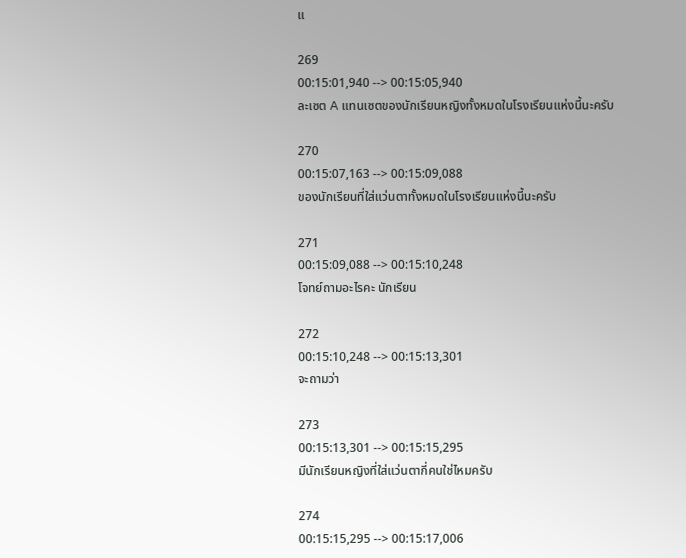แ

269
00:15:01,940 --> 00:15:05,940
ละเซต A แทนเซตของนักเรียนหญิงทั้งหมดในโรงเรียนแห่งนี้นะครับ

270
00:15:07,163 --> 00:15:09,088
ของนักเรียนที่ใส่แว่นตาทั้งหมดในโรงเรียนแห่งนี้นะครับ

271
00:15:09,088 --> 00:15:10,248
โจทย์ถามอะไรคะ นักเรียน

272
00:15:10,248 --> 00:15:13,301
จะถามว่า

273
00:15:13,301 --> 00:15:15,295
มีนักเรียนหญิงที่ใส่แว่นตากี่คนใช่ไหมครับ

274
00:15:15,295 --> 00:15:17,006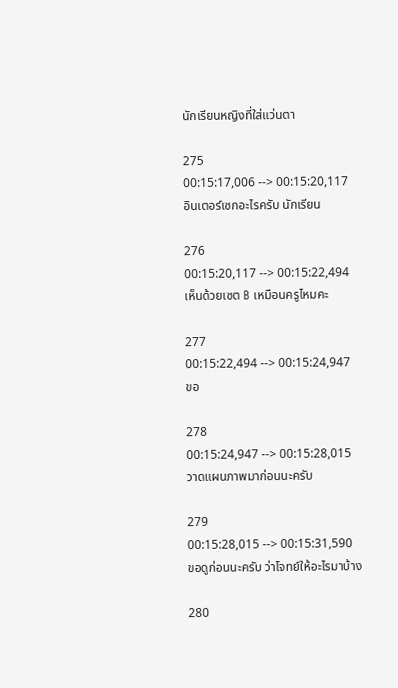นักเรียนหญิงที่ใส่แว่นตา

275
00:15:17,006 --> 00:15:20,117
อินเตอร์เซกอะไรครับ นักเรียน

276
00:15:20,117 --> 00:15:22,494
เห็นด้วยเซต B เหมือนครูไหมคะ

277
00:15:22,494 --> 00:15:24,947
ขอ

278
00:15:24,947 --> 00:15:28,015
วาดแผนภาพมาก่อนนะครับ

279
00:15:28,015 --> 00:15:31,590
ขอดูก่อนนะครับ ว่าโจทย์ให้อะไรมาบ้าง

280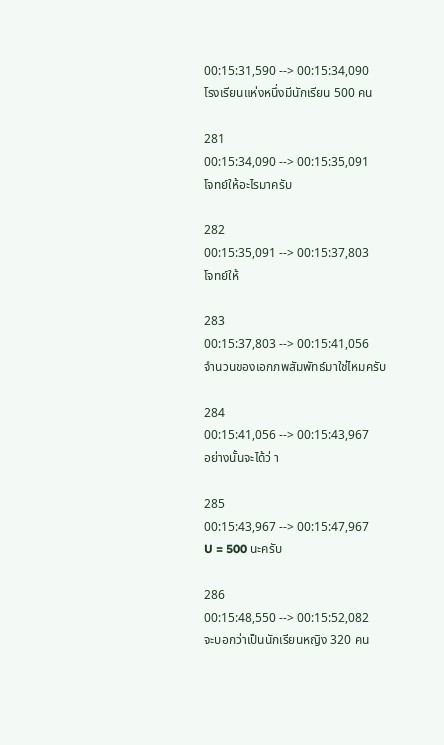00:15:31,590 --> 00:15:34,090
โรงเรียนแห่งหนึ่งมีนักเรียน 500 คน

281
00:15:34,090 --> 00:15:35,091
โจทย์ให้อะไรมาครับ

282
00:15:35,091 --> 00:15:37,803
โจทย์ให้

283
00:15:37,803 --> 00:15:41,056
จำนวนของเอกภพสัมพัทธ์มาใช่ไหมครับ

284
00:15:41,056 --> 00:15:43,967
อย่างนั้นจะได้ว่ า

285
00:15:43,967 --> 00:15:47,967
U = 500 นะครับ

286
00:15:48,550 --> 00:15:52,082
จะบอกว่าเป็นนักเรียนหญิง 320 คน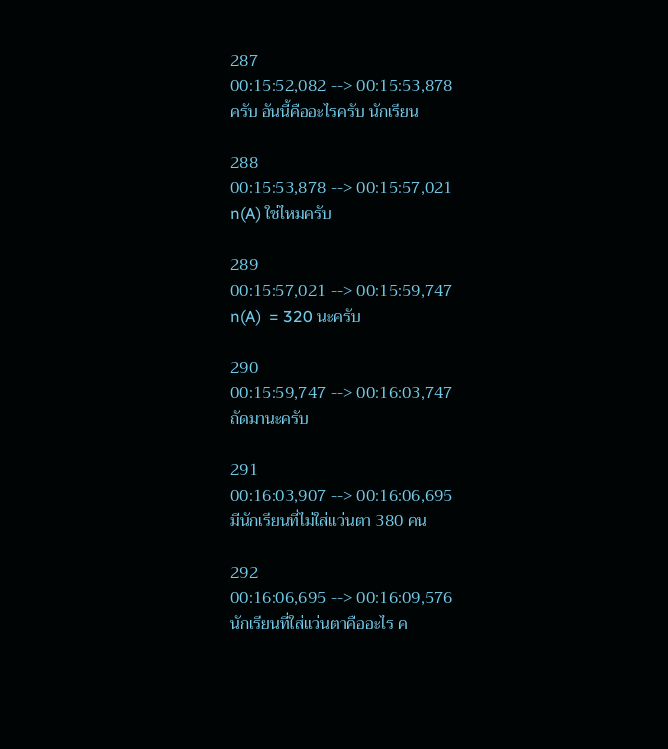287
00:15:52,082 --> 00:15:53,878
ครับ อันนี้คืออะไรครับ นักเรียน

288
00:15:53,878 --> 00:15:57,021
n(A) ใช่ไหมครับ

289
00:15:57,021 --> 00:15:59,747
n(A)  = 320 นะครับ

290
00:15:59,747 --> 00:16:03,747
ถัดมานะครับ

291
00:16:03,907 --> 00:16:06,695
มีนักเรียนที่ไม่ใส่แว่นตา 380 คน

292
00:16:06,695 --> 00:16:09,576
นักเรียนที่ใส่แว่นตาคืออะไร ค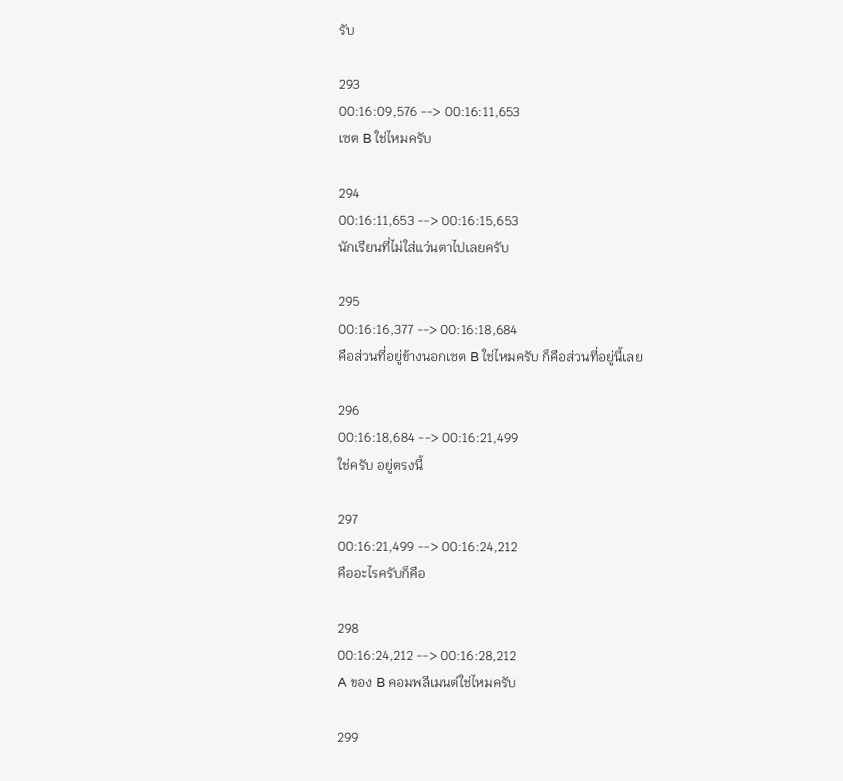รับ

293
00:16:09,576 --> 00:16:11,653
เซต B ใช่ไหมครับ

294
00:16:11,653 --> 00:16:15,653
นักเรียนที่ไม่ใส่แว่นตาไปเลยครับ

295
00:16:16,377 --> 00:16:18,684
คือส่วนที่อยู่ข้างนอกเซต B ใช่ไหมครับ ก็คือส่วนที่อยู่นี้เลย

296
00:16:18,684 --> 00:16:21,499
ใช่ครับ อยู่ตรงนี้

297
00:16:21,499 --> 00:16:24,212
คืออะไรครับก็คือ

298
00:16:24,212 --> 00:16:28,212
A ของ B คอมพลีเมนต์ใช่ไหมครับ

299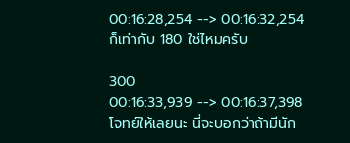00:16:28,254 --> 00:16:32,254
ก็เท่ากับ 180 ใช่ไหมครับ

300
00:16:33,939 --> 00:16:37,398
โจทย์ให้เลยนะ นี่จะบอกว่าถ้ามีนัก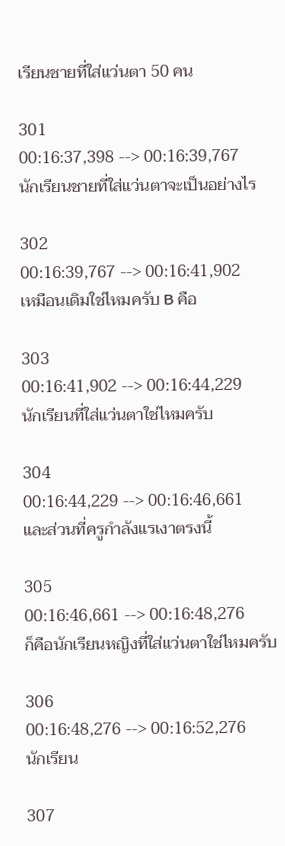เรียนชายที่ใส่แว่นตา 50 คน

301
00:16:37,398 --> 00:16:39,767
นักเรียนชายที่ใส่แว่นตาจะเป็นอย่างไร

302
00:16:39,767 --> 00:16:41,902
เหมือนเดิมใช่ไหมครับ B คือ

303
00:16:41,902 --> 00:16:44,229
นักเรียนที่ใส่แว่นตาใช่ไหมครับ

304
00:16:44,229 --> 00:16:46,661
และส่วนที่ครูกำลังแรเงาตรงนี้

305
00:16:46,661 --> 00:16:48,276
ก็คือนักเรียนหญิงที่ใส่แว่นตาใช่ไหมครับ

306
00:16:48,276 --> 00:16:52,276
นักเรียน

307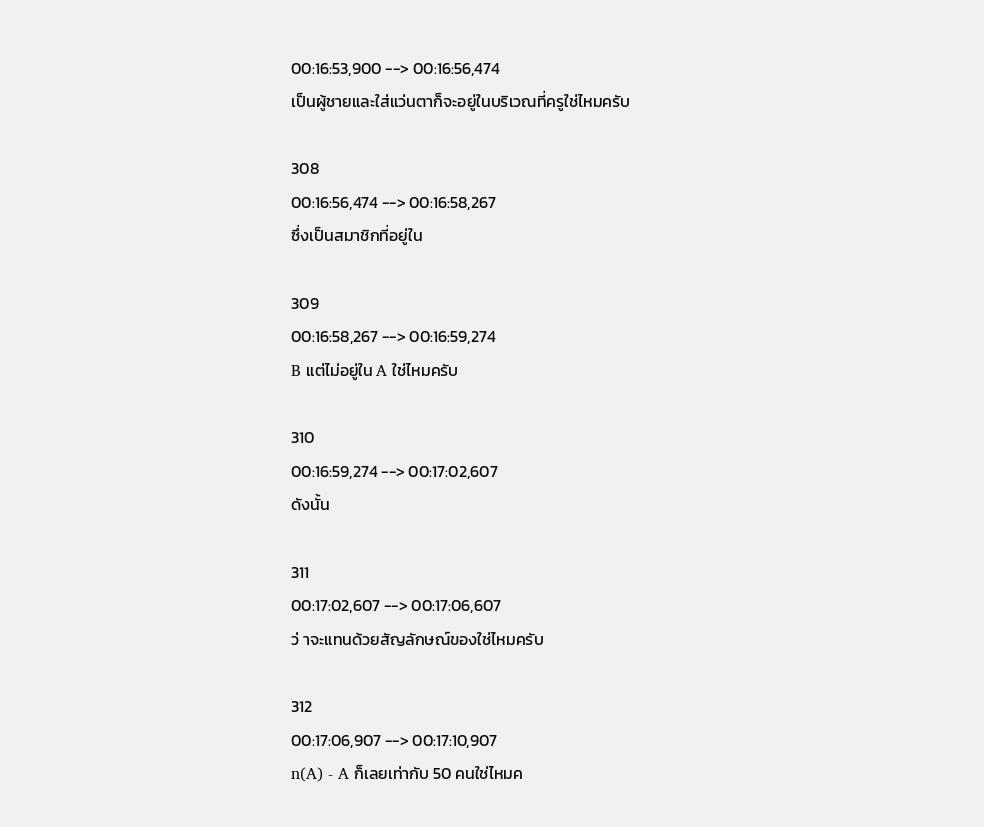00:16:53,900 --> 00:16:56,474
เป็นผู้ชายและใส่แว่นตาก็จะอยู่ในบริเวณที่ครูใช่ไหมครับ

308
00:16:56,474 --> 00:16:58,267
ซึ่งเป็นสมาชิกที่อยู่ใน

309
00:16:58,267 --> 00:16:59,274
B แต่ไม่อยู่ใน A ใช่ไหมครับ

310
00:16:59,274 --> 00:17:02,607
ดังนั้น

311
00:17:02,607 --> 00:17:06,607
ว่ าจะแทนด้วยสัญลักษณ์ของใช่ไหมครับ

312
00:17:06,907 --> 00:17:10,907
n(A) - A ก็เลยเท่ากับ 50 คนใช่ไหมค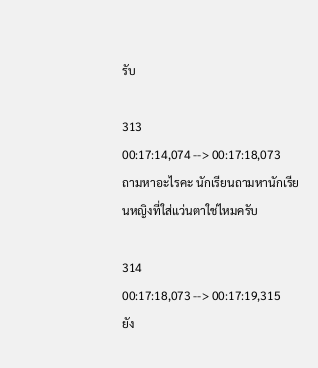รับ

313
00:17:14,074 --> 00:17:18,073
ถามหาอะไรคะ นักเรียนถามหานักเรียนหญิงที่ใส่แว่นตาใช่ไหมครับ

314
00:17:18,073 --> 00:17:19,315
ยัง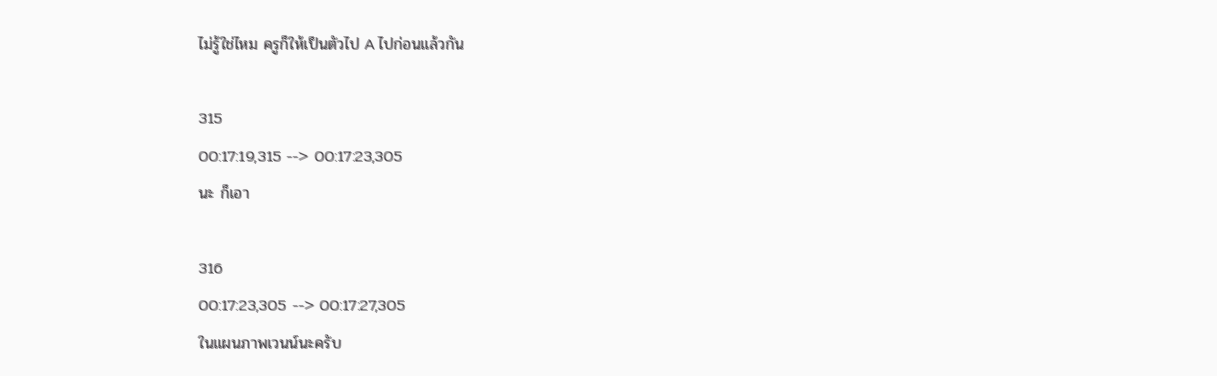ไม่รู้ใช่ไหม ครูก็ให้เป็นตัวไป A ไปก่อนแล้วกัน

315
00:17:19,315 --> 00:17:23,305
นะ ก็เอา

316
00:17:23,305 --> 00:17:27,305
ในแผนภาพเวนน์นะครับ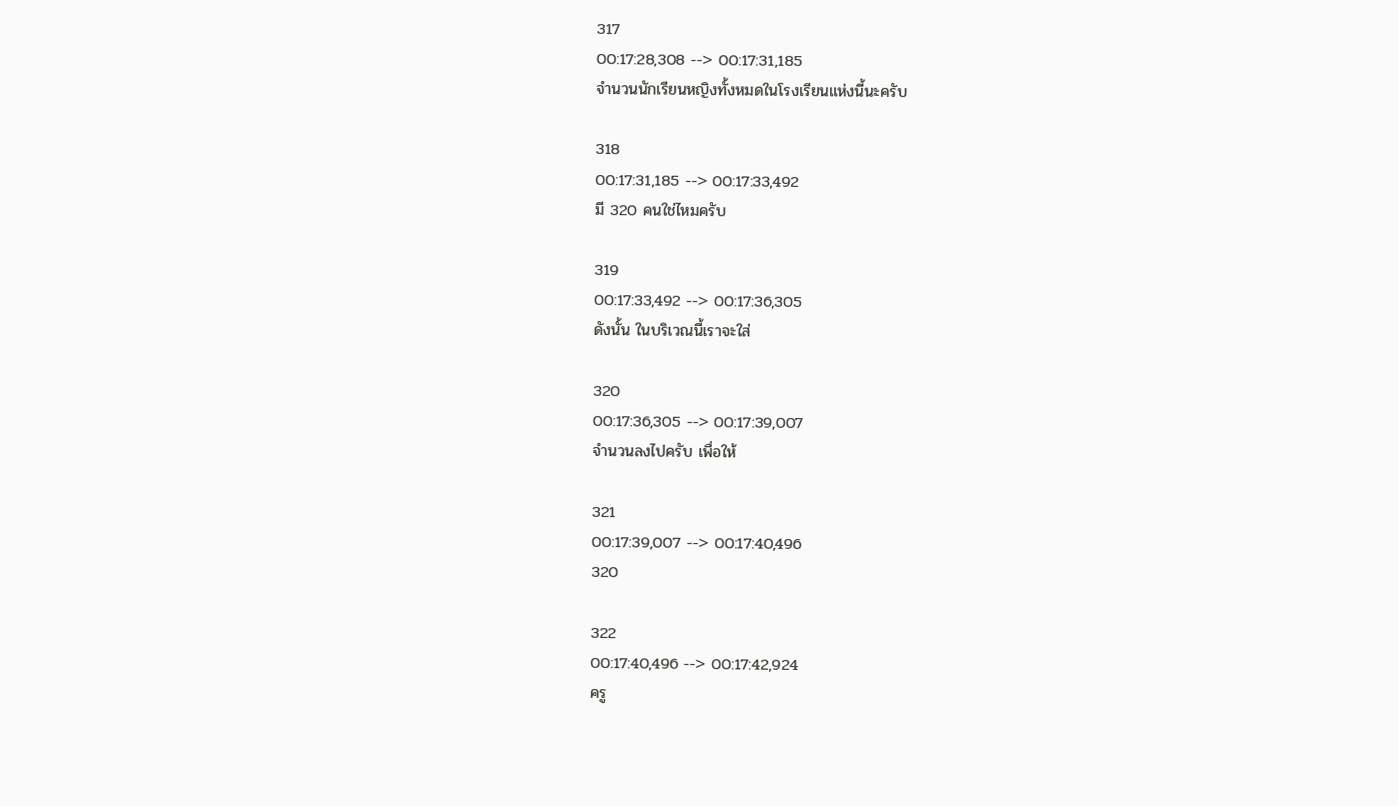317
00:17:28,308 --> 00:17:31,185
จำนวนนักเรียนหญิงทั้งหมดในโรงเรียนแห่งนี้นะครับ

318
00:17:31,185 --> 00:17:33,492
มี 320 คนใช่ไหมครับ

319
00:17:33,492 --> 00:17:36,305
ดังนั้น ในบริเวณนี้เราจะใส่

320
00:17:36,305 --> 00:17:39,007
จำนวนลงไปครับ เพื่อให้

321
00:17:39,007 --> 00:17:40,496
320

322
00:17:40,496 --> 00:17:42,924
ครู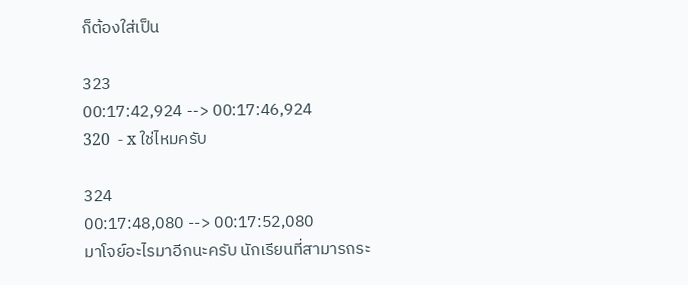ก็ต้องใส่เป็น

323
00:17:42,924 --> 00:17:46,924
320  - x ใช่ไหมครับ

324
00:17:48,080 --> 00:17:52,080
มาโจย์อะไรมาอีกนะครับ นักเรียนที่สามารถระ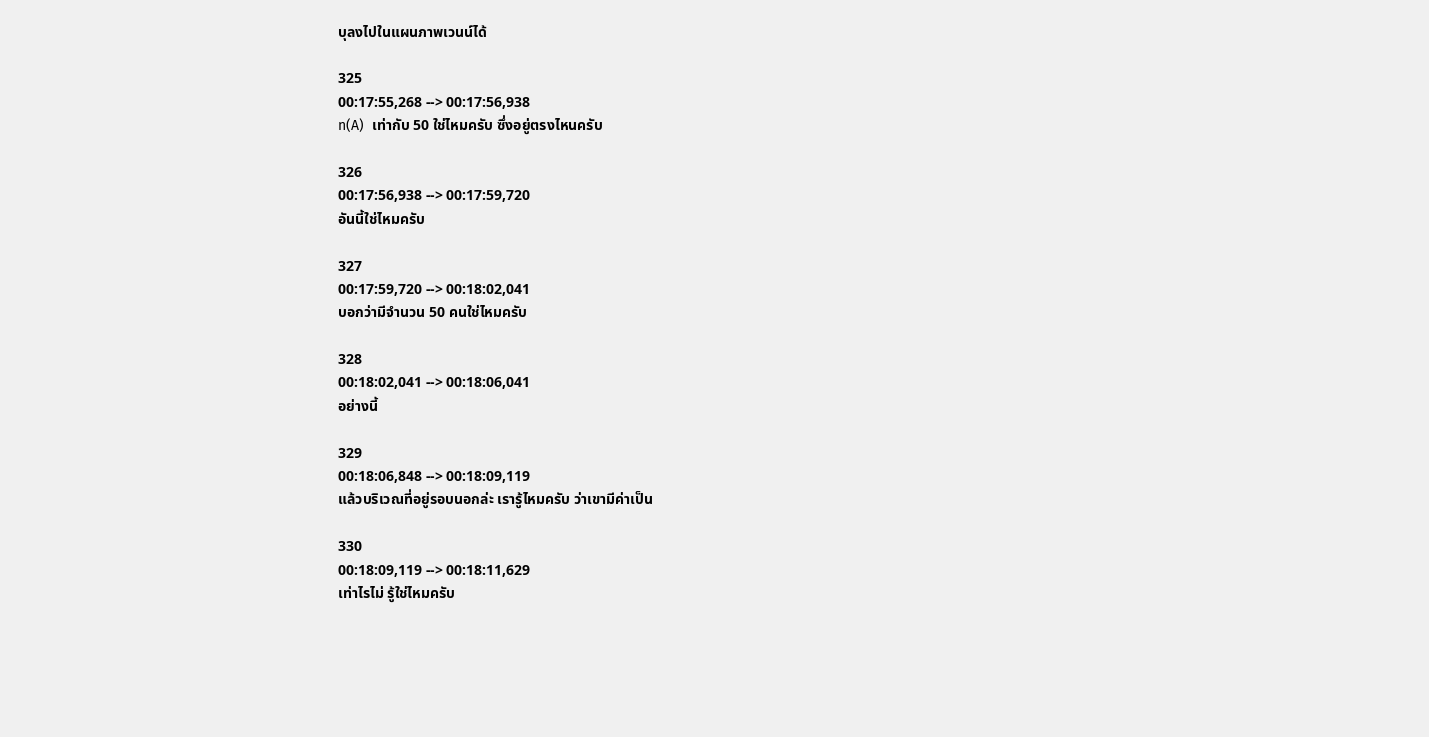บุลงไปในแผนภาพเวนน์ได้

325
00:17:55,268 --> 00:17:56,938
n(A)  เท่ากับ 50 ใช่ไหมครับ ซึ่งอยู่ตรงไหนครับ

326
00:17:56,938 --> 00:17:59,720
อันนี้ใช่ไหมครับ

327
00:17:59,720 --> 00:18:02,041
บอกว่ามีจำนวน 50 คนใช่ไหมครับ

328
00:18:02,041 --> 00:18:06,041
อย่างนี้

329
00:18:06,848 --> 00:18:09,119
แล้วบริเวณที่อยู่รอบนอกล่ะ เรารู้ไหมครับ ว่าเขามีค่าเป็น

330
00:18:09,119 --> 00:18:11,629
เท่าไรไม่ รู้ใช่ไหมครับ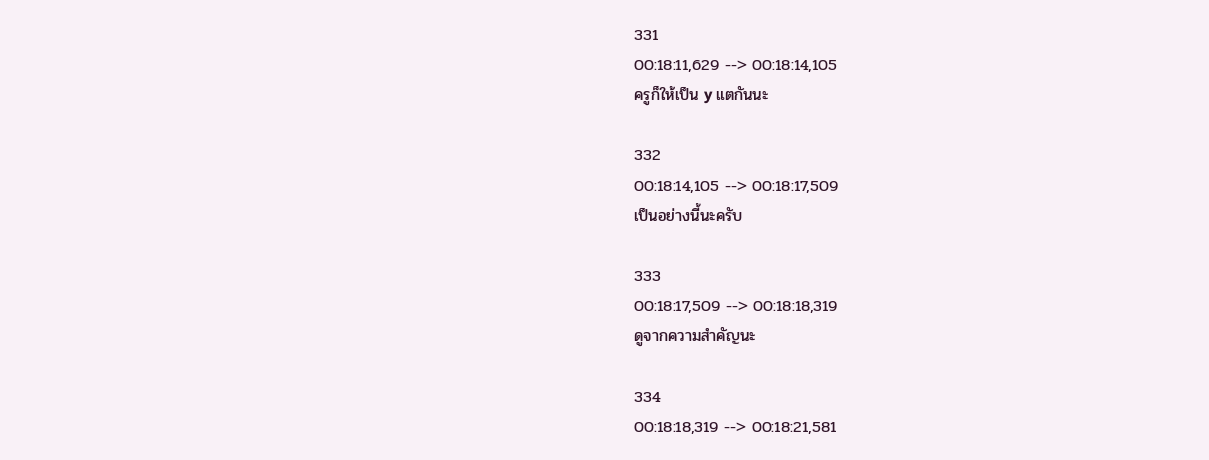331
00:18:11,629 --> 00:18:14,105
ครูก็ให้เป็น y แตกันนะ

332
00:18:14,105 --> 00:18:17,509
เป็นอย่างนี้นะครับ

333
00:18:17,509 --> 00:18:18,319
ดูจากความสำคัญนะ

334
00:18:18,319 --> 00:18:21,581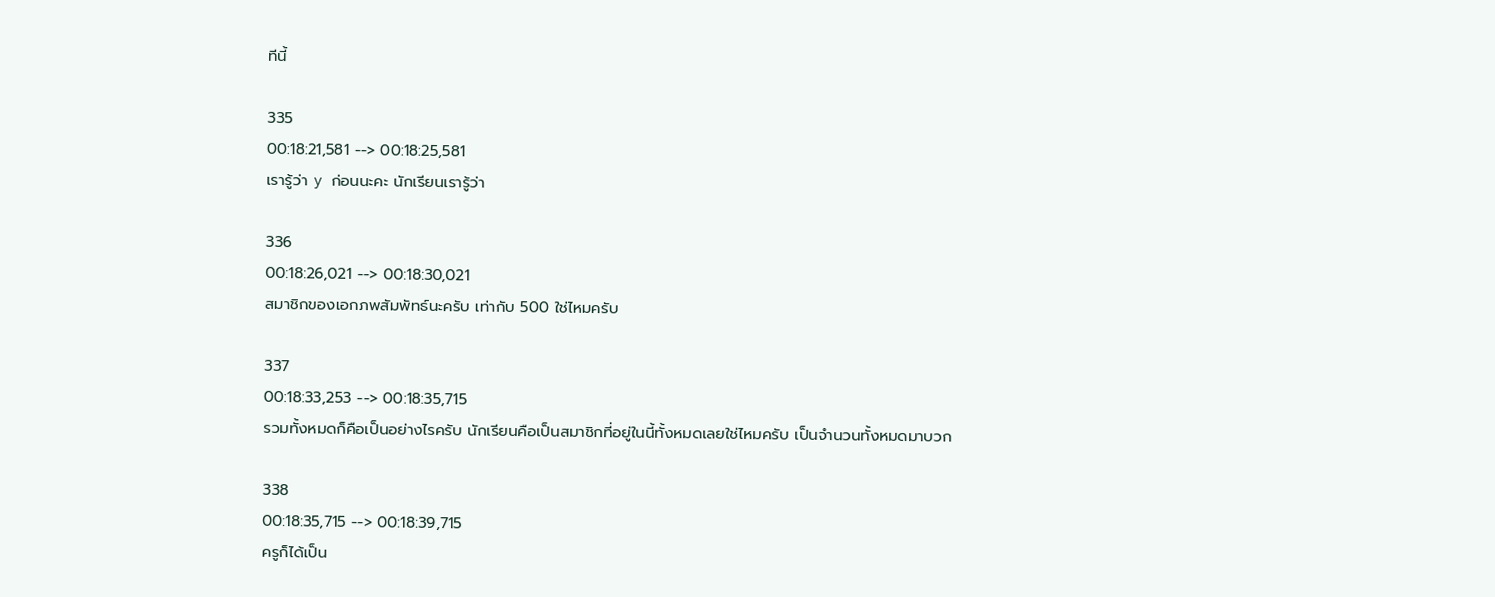ทีนี้

335
00:18:21,581 --> 00:18:25,581
เรารู้ว่า y ก่อนนะคะ นักเรียนเรารู้ว่า

336
00:18:26,021 --> 00:18:30,021
สมาชิกของเอกภพสัมพัทธ์นะครับ เท่ากับ 500 ใช่ไหมครับ

337
00:18:33,253 --> 00:18:35,715
รวมทั้งหมดก็คือเป็นอย่างไรครับ นักเรียนคือเป็นสมาชิกที่อยู่ในนี้ทั้งหมดเลยใช่ไหมครับ เป็นจำนวนทั้งหมดมาบวก

338
00:18:35,715 --> 00:18:39,715
ครูก็ได้เป็น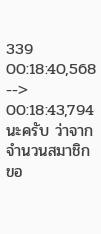339
00:18:40,568 --> 00:18:43,794
นะครับ ว่าจากจำนวนสมาชิกขอ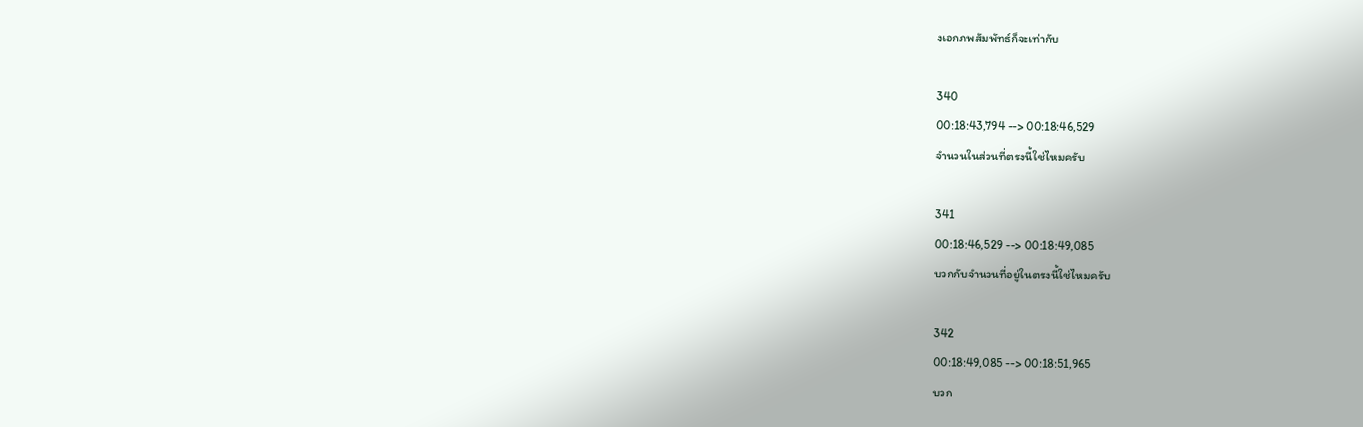งเอกภพสัมพัทธ์ก็จะเท่ากับ

340
00:18:43,794 --> 00:18:46,529
จำนวนในส่วนที่ตรงนี้ใช่ไหมครับ

341
00:18:46,529 --> 00:18:49,085
บวกกับจำนวนที่อยู่ในตรงนี้ใช่ไหมครับ

342
00:18:49,085 --> 00:18:51,965
บวก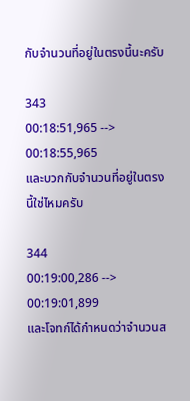กับจำนวนที่อยู่ในตรงนี้นะครับ

343
00:18:51,965 --> 00:18:55,965
และบวกกับจำนวนที่อยู่ในตรงนี้ใช่ไหมครับ

344
00:19:00,286 --> 00:19:01,899
และโจทก์ได้กำหนดว่าจำนวนส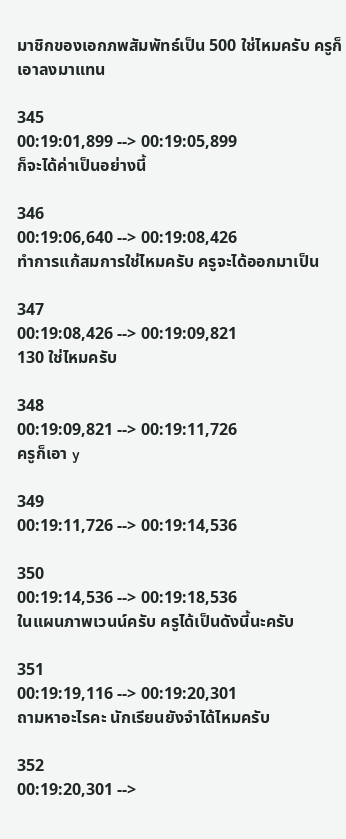มาชิกของเอกภพสัมพัทธ์เป็น 500 ใช่ไหมครับ ครูก็เอาลงมาแทน

345
00:19:01,899 --> 00:19:05,899
ก็จะได้ค่าเป็นอย่างนี้

346
00:19:06,640 --> 00:19:08,426
ทำการแก้สมการใช่ไหมครับ ครูจะได้ออกมาเป็น

347
00:19:08,426 --> 00:19:09,821
130 ใช่ไหมครับ

348
00:19:09,821 --> 00:19:11,726
ครูก็เอา y

349
00:19:11,726 --> 00:19:14,536

350
00:19:14,536 --> 00:19:18,536
ในแผนภาพเวนน์ครับ ครูได้เป็นดังนี้นะครับ

351
00:19:19,116 --> 00:19:20,301
ถามหาอะไรคะ นักเรียนยังจำได้ไหมครับ

352
00:19:20,301 -->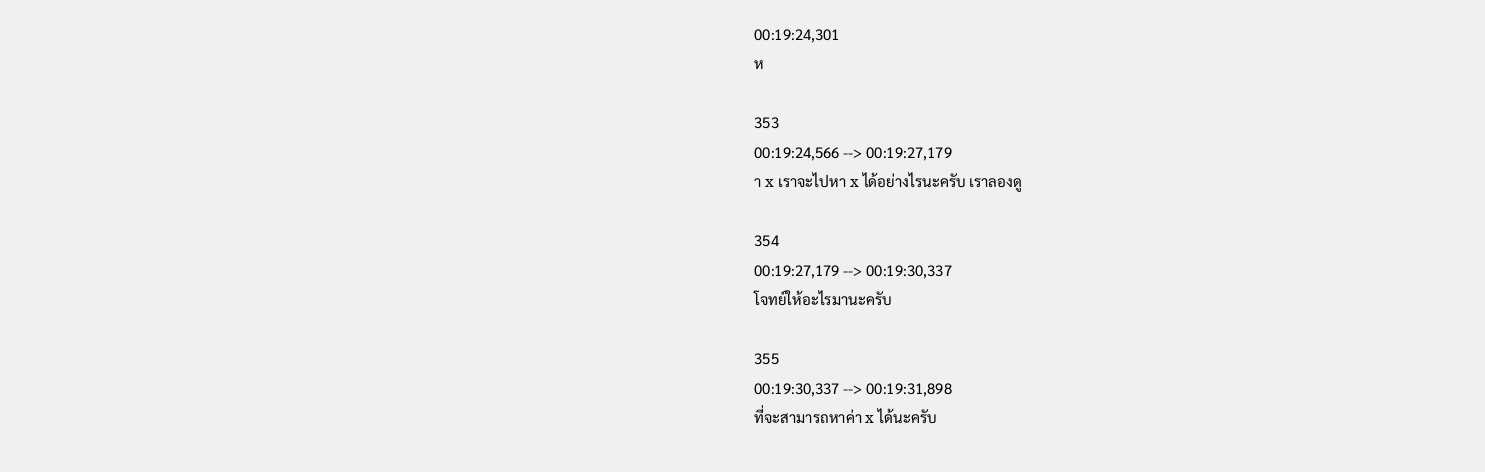00:19:24,301
ห

353
00:19:24,566 --> 00:19:27,179
า x เราจะไปหา x ได้อย่างไรนะครับ เราลองดู

354
00:19:27,179 --> 00:19:30,337
โจทย์ให้อะไรมานะครับ

355
00:19:30,337 --> 00:19:31,898
ที่จะสามารถหาค่า x ได้นะครับ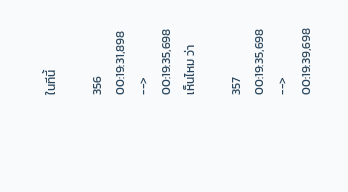ในทีนี้

356
00:19:31,898 --> 00:19:35,698
เห็นไหม ว่า

357
00:19:35,698 --> 00:19:39,698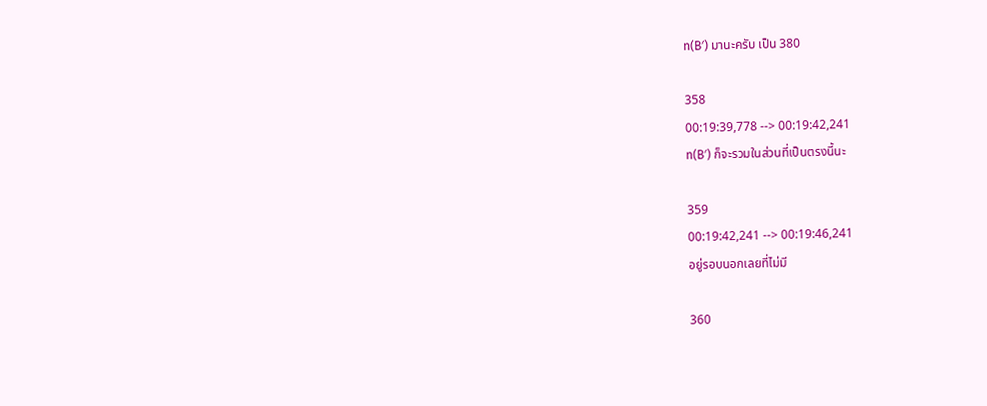n(B′) มานะครับ เป็น 380

358
00:19:39,778 --> 00:19:42,241
n(B′) ก็จะรวมในส่วนที่เป็นตรงนี้นะ

359
00:19:42,241 --> 00:19:46,241
อยู่รอบนอกเลยที่ไม่มี

360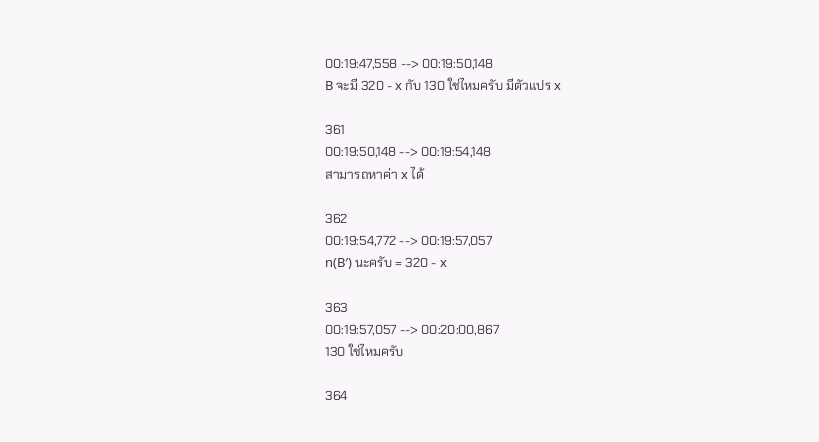00:19:47,558 --> 00:19:50,148
B จะมี 320 - x กับ 130 ใช่ไหมครับ มีตัวแปร x

361
00:19:50,148 --> 00:19:54,148
สามารถหาค่า x ได้

362
00:19:54,772 --> 00:19:57,057
n(B′) นะครับ = 320 - x

363
00:19:57,057 --> 00:20:00,867
130 ใช่ไหมครับ

364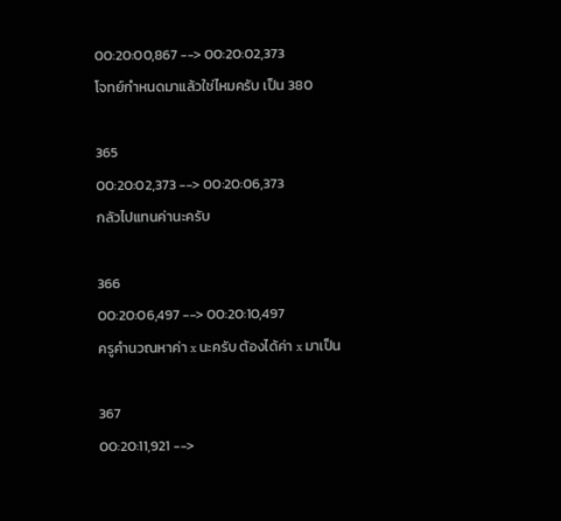00:20:00,867 --> 00:20:02,373
โจทย์กำหนดมาแล้วใช่ไหมครับ เป็น 380

365
00:20:02,373 --> 00:20:06,373
กลัวไปแทนค่านะครับ

366
00:20:06,497 --> 00:20:10,497
ครูคำนวณหาค่า x นะครับ ต้องได้ค่า x มาเป็น

367
00:20:11,921 -->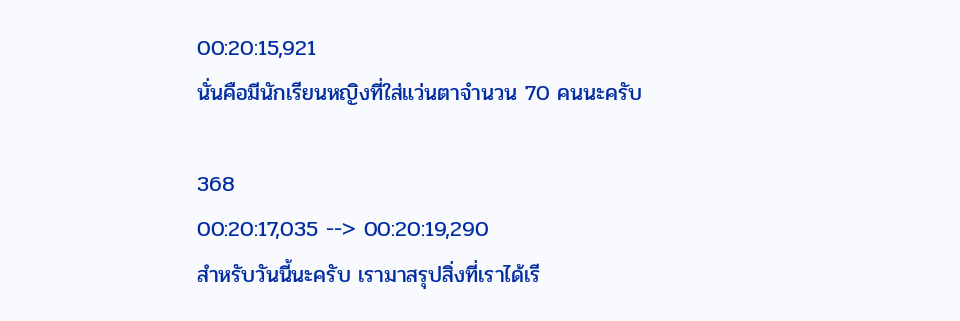00:20:15,921
นั่นคือมีนักเรียนหญิงที่ใส่แว่นตาจำนวน 70 คนนะครับ

368
00:20:17,035 --> 00:20:19,290
สำหรับวันนี้นะครับ เรามาสรุปสิ่งที่เราได้เรี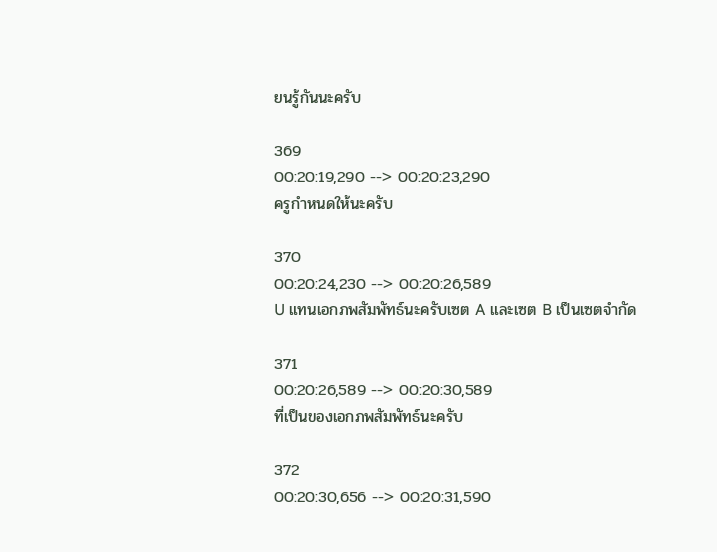ยนรู้กันนะครับ

369
00:20:19,290 --> 00:20:23,290
ครูกำหนดให้นะครับ

370
00:20:24,230 --> 00:20:26,589
U แทนเอกภพสัมพัทธ์นะครับเซต A และเซต B เป็นเซตจำกัด

371
00:20:26,589 --> 00:20:30,589
ที่เป็นของเอกภพสัมพัทธ์นะครับ

372
00:20:30,656 --> 00:20:31,590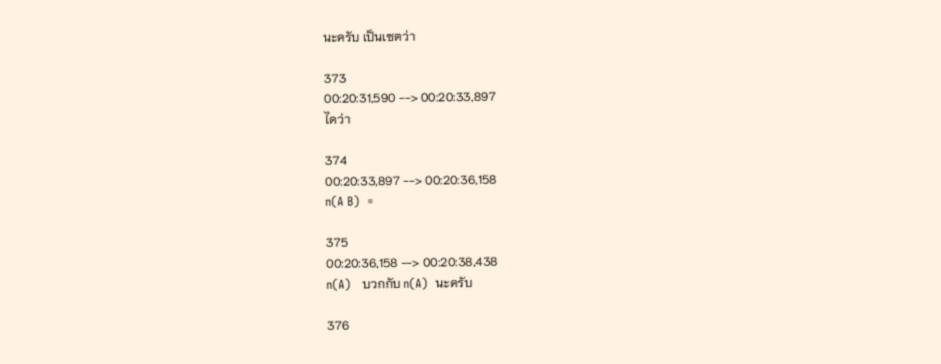นะครับ เป็นเซตว่า

373
00:20:31,590 --> 00:20:33,897
ไดว่า

374
00:20:33,897 --> 00:20:36,158
n(A B)  =

375
00:20:36,158 --> 00:20:38,438
n(A)   บวกกับ n(A)  นะครับ

376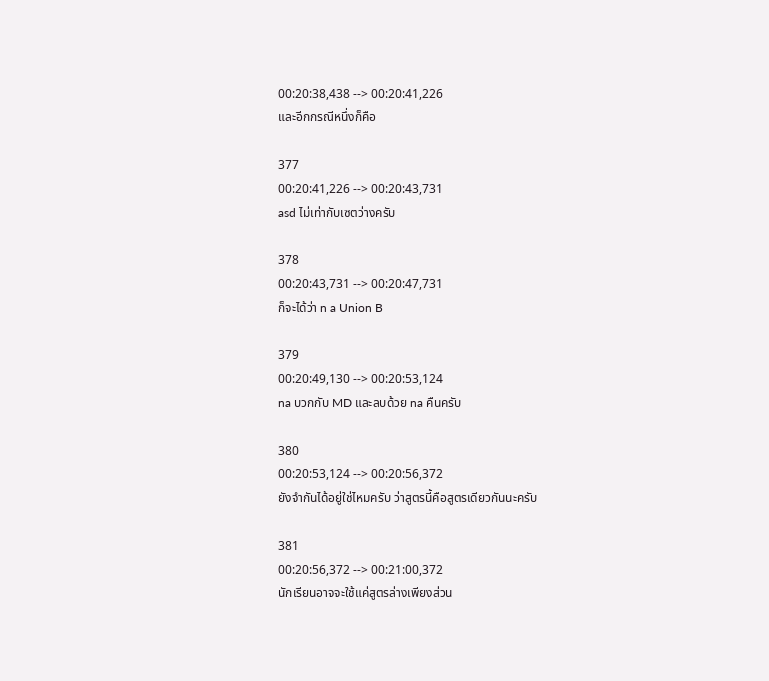00:20:38,438 --> 00:20:41,226
และอีกกรณีหนึ่งก็คือ

377
00:20:41,226 --> 00:20:43,731
asd ไม่เท่ากับเซตว่างครับ

378
00:20:43,731 --> 00:20:47,731
ก็จะได้ว่า n a Union B

379
00:20:49,130 --> 00:20:53,124
na บวกกับ MD และลบด้วย na คืนครับ

380
00:20:53,124 --> 00:20:56,372
ยังจำกันได้อยู่ใช่ไหมครับ ว่าสูตรนี้คือสูตรเดียวกันนะครับ

381
00:20:56,372 --> 00:21:00,372
นักเรียนอาจจะใช้แค่สูตรล่างเพียงส่วน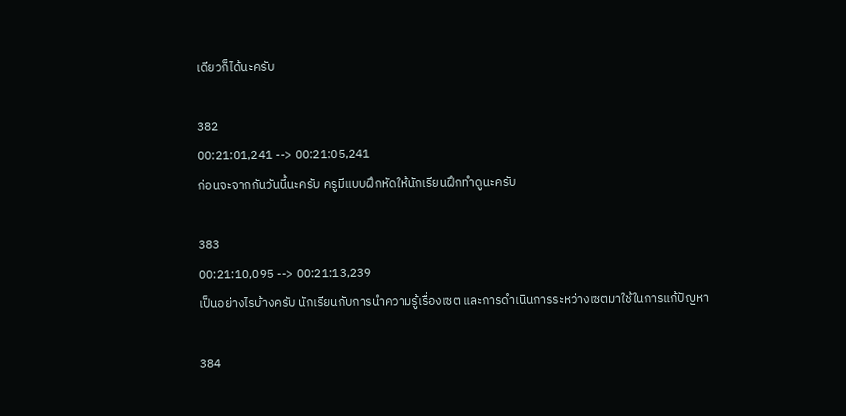เดียวก็ได้นะครับ

382
00:21:01,241 --> 00:21:05,241
ก่อนจะจากกันวันนี้นะครับ ครูมีแบบฝึกหัดให้นักเรียนฝึกทำดูนะครับ

383
00:21:10,095 --> 00:21:13,239
เป็นอย่างไรบ้างครับ นักเรียนกับการนำความรู้เรื่องเซต และการดำเนินการระหว่างเซตมาใช้ในการแก้ปัญหา

384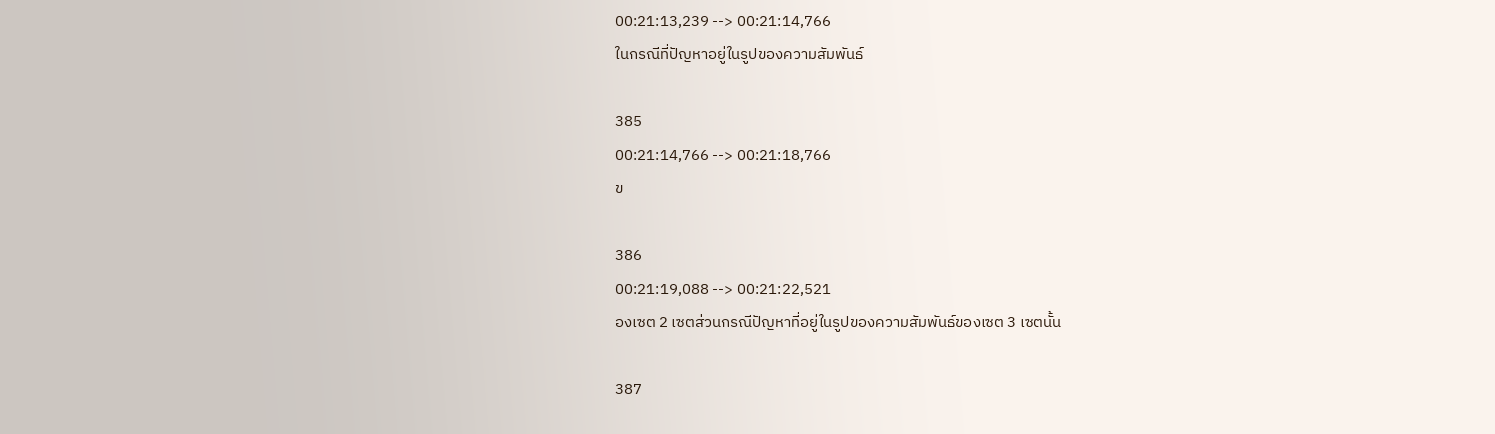00:21:13,239 --> 00:21:14,766
ในกรณีที่ปัญหาอยู่ในรูปของความสัมพันธ์

385
00:21:14,766 --> 00:21:18,766
ข

386
00:21:19,088 --> 00:21:22,521
องเซต 2 เซตส่วนกรณีปัญหาที่อยู่ในรูปของความสัมพันธ์ของเซต 3 เซตนั้น

387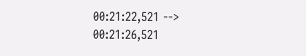00:21:22,521 --> 00:21:26,521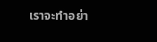เราจะทำอย่า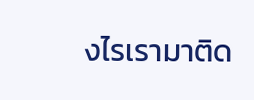งไรเรามาติด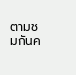ตามชมกันค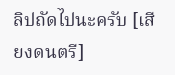ลิปถัดไปนะครับ [เสียงดนตรี]